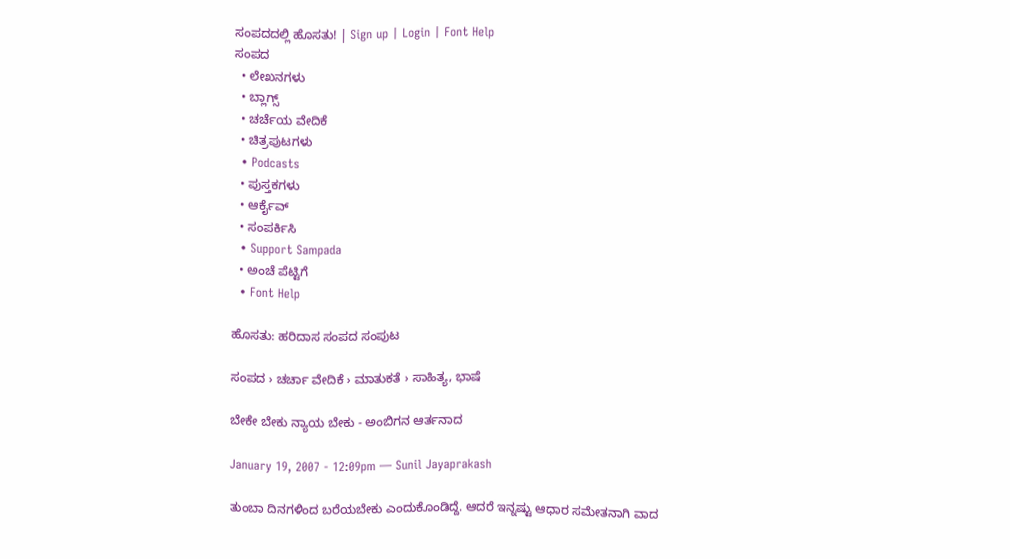ಸಂಪದದಲ್ಲಿ ಹೊಸತು! | Sign up | Login | Font Help
ಸಂಪದ
  • ಲೇಖನಗಳು
  • ಬ್ಲಾಗ್ಸ್
  • ಚರ್ಚೆಯ ವೇದಿಕೆ
  • ಚಿತ್ರಪುಟಗಳು
  • Podcasts
  • ಪುಸ್ತಕಗಳು
  • ಆರ್ಕೈವ್
  • ಸಂಪರ್ಕಿಸಿ
  • Support Sampada
  • ಅಂಚೆ ಪೆಟ್ಟಿಗೆ
  • Font Help

ಹೊಸತು: ಹರಿದಾಸ ಸಂಪದ ಸಂಪುಟ

ಸಂಪದ › ಚರ್ಚಾ ವೇದಿಕೆ › ಮಾತುಕತೆ › ಸಾಹಿತ್ಯ, ಭಾಷೆ

ಬೇಕೇ ಬೇಕು ನ್ಯಾಯ ಬೇಕು - ಅಂಬಿಗನ ಆರ್ತನಾದ

January 19, 2007 - 12:09pm — Sunil Jayaprakash

ತುಂಬಾ ದಿನಗಳಿಂದ ಬರೆಯಬೇಕು ಎಂದುಕೊಂಡಿದ್ದೆ. ಆದರೆ ಇನ್ನಷ್ಟು ಆಧಾರ ಸಮೇತನಾಗಿ ವಾದ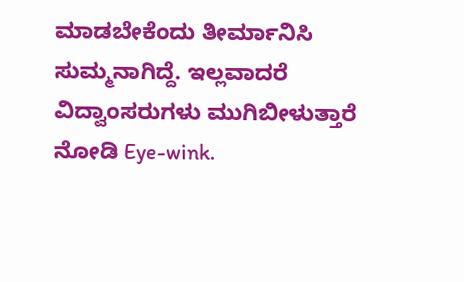ಮಾಡಬೇಕೆಂದು ತೀರ್ಮಾನಿಸಿ ಸುಮ್ಮನಾಗಿದ್ದೆ. ಇಲ್ಲವಾದರೆ ವಿದ್ವಾಂಸರುಗಳು ಮುಗಿಬೀಳುತ್ತಾರೆ ನೋಡಿ Eye-wink.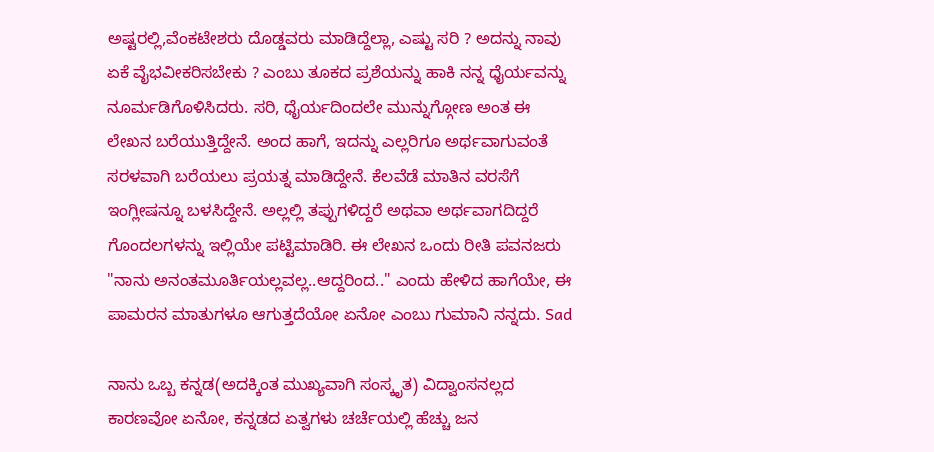ಅಷ್ಟರಲ್ಲಿ,ವೆಂಕಟೇಶರು ದೊಡ್ಡವರು ಮಾಡಿದ್ದೆಲ್ಲಾ, ಎಷ್ಟು ಸರಿ ? ಅದನ್ನು ನಾವು ಏಕೆ ವೈಭವೀಕರಿಸಬೇಕು ? ಎಂಬು ತೂಕದ ಪ್ರಶೆಯನ್ನು ಹಾಕಿ ನನ್ನ ಧೈರ್ಯವನ್ನು ನೂರ್ಮಡಿಗೊಳಿಸಿದರು. ಸರಿ, ಧೈರ್ಯದಿಂದಲೇ ಮುನ್ನುಗ್ಗೋಣ ಅಂತ ಈ ಲೇಖನ ಬರೆಯುತ್ತಿದ್ದೇನೆ. ಅಂದ ಹಾಗೆ, ಇದನ್ನು ಎಲ್ಲರಿಗೂ ಅರ್ಥವಾಗುವಂತೆ ಸರಳವಾಗಿ ಬರೆಯಲು ಪ್ರಯತ್ನ ಮಾಡಿದ್ದೇನೆ. ಕೆಲವೆಡೆ ಮಾತಿನ ವರಸೆಗೆ ಇಂಗ್ಲೀಷನ್ನೂ ಬಳಸಿದ್ದೇನೆ. ಅಲ್ಲಲ್ಲಿ ತಪ್ಪುಗಳಿದ್ದರೆ ಅಥವಾ ಅರ್ಥವಾಗದಿದ್ದರೆ ಗೊಂದಲಗಳನ್ನು ಇಲ್ಲಿಯೇ ಪಟ್ಟಿಮಾಡಿರಿ. ಈ ಲೇಖನ ಒಂದು ರೀತಿ ಪವನಜರು "ನಾನು ಅನಂತಮೂರ್ತಿಯಲ್ಲವಲ್ಲ..ಆದ್ದರಿಂದ.." ಎಂದು ಹೇಳಿದ ಹಾಗೆಯೇ, ಈ ಪಾಮರನ ಮಾತುಗಳೂ ಆಗುತ್ತದೆಯೋ ಏನೋ ಎಂಬು ಗುಮಾನಿ ನನ್ನದು. Sad

ನಾನು ಒಬ್ಬ ಕನ್ನಡ(ಅದಕ್ಕಿಂತ ಮುಖ್ಯವಾಗಿ ಸಂಸ್ಕೃತ) ವಿದ್ವಾಂಸನಲ್ಲದ ಕಾರಣವೋ ಏನೋ, ಕನ್ನಡದ ಏತ್ವಗಳು ಚರ್ಚೆಯಲ್ಲಿ ಹೆಚ್ಚು ಜನ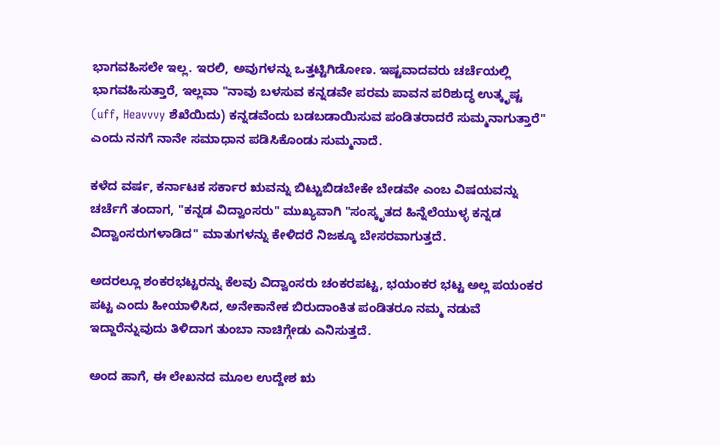ಭಾಗವಹಿಸಲೇ ಇಲ್ಲ. ಇರಲಿ, ಅವುಗಳನ್ನು ಒತ್ತಟ್ಟಿಗಿಡೋಣ. ಇಷ್ಟವಾದವರು ಚರ್ಚೆಯಲ್ಲಿ ಭಾಗವಹಿಸುತ್ತಾರೆ, ಇಲ್ಲವಾ "ನಾವು ಬಳಸುವ ಕನ್ನಡವೇ ಪರಮ ಪಾವನ ಪರಿಶುದ್ಧ ಉತ್ಕೃಷ್ಟ (uff, Heavvvy ಶೆಖೆಯಿದು) ಕನ್ನಡವೆಂದು ಬಡಬಡಾಯಿಸುವ ಪಂಡಿತರಾದರೆ ಸುಮ್ಮನಾಗುತ್ತಾರೆ" ಎಂದು ನನಗೆ ನಾನೇ ಸಮಾಧಾನ ಪಡಿಸಿಕೊಂಡು ಸುಮ್ಮನಾದೆ.

ಕಳೆದ ವರ್ಷ, ಕರ್ನಾಟಕ ಸರ್ಕಾರ ಋವನ್ನು ಬಿಟ್ಟುಬಿಡಬೇಕೇ ಬೇಡವೇ ಎಂಬ ವಿಷಯವನ್ನು ಚರ್ಚೆಗೆ ತಂದಾಗ, "ಕನ್ನಡ ವಿದ್ವಾಂಸರು" ಮುಖ್ಯವಾಗಿ "ಸಂಸ್ಕೃತದ ಹಿನ್ನೆಲೆಯುಳ್ಳ ಕನ್ನಡ ವಿದ್ವಾಂಸರುಗಳಾಡಿದ" ಮಾತುಗಳನ್ನು ಕೇಳಿದರೆ ನಿಜಕ್ಕೂ ಬೇಸರವಾಗುತ್ತದೆ.

ಅದರಲ್ಲೂ ಶಂಕರಭಟ್ಟರನ್ನು ಕೆಲವು ವಿದ್ವಾಂಸರು ಚಂಕರಪಟ್ಟ, ಭಯಂಕರ ಭಟ್ಟ ಅಲ್ಲ ಪಯಂಕರ ಪಟ್ಟ ಎಂದು ಹೀಯಾಳಿಸಿದ, ಅನೇಕಾನೇಕ ಬಿರುದಾಂಕಿತ ಪಂಡಿತರೂ ನಮ್ಮ ನಡುವೆ ಇದ್ದಾರೆನ್ನುವುದು ತಿಳಿದಾಗ ತುಂಬಾ ನಾಚಿಗ್ಗೇಡು ಎನಿಸುತ್ತದೆ.

ಅಂದ ಹಾಗೆ, ಈ ಲೇಖನದ ಮೂಲ ಉದ್ದೇಶ ಋ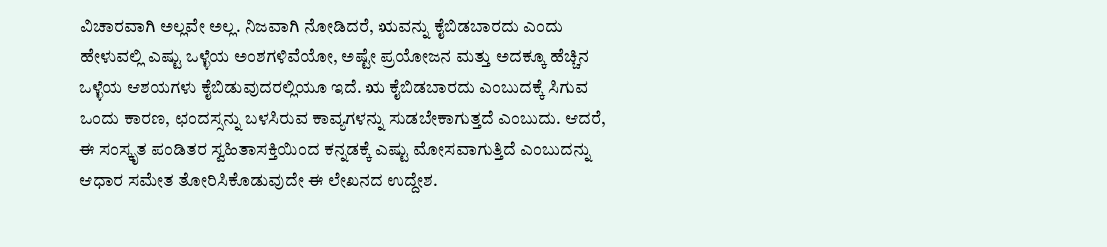ವಿಚಾರವಾಗಿ ಅಲ್ಲವೇ ಅಲ್ಲ. ನಿಜವಾಗಿ ನೋಡಿದರೆ, ಋವನ್ನು ಕೈಬಿಡಬಾರದು ಎಂದು ಹೇಳುವಲ್ಲಿ ಎಷ್ಟು ಒಳ್ಳೆಯ ಅಂಶಗಳಿವೆಯೋ, ಅಷ್ಟೇ ಪ್ರಯೋಜನ ಮತ್ತು ಅದಕ್ಕೂ ಹೆಚ್ಚಿನ ಒಳ್ಳೆಯ ಆಶಯಗಳು ಕೈಬಿಡುವುದರಲ್ಲಿಯೂ ಇದೆ. ಋ ಕೈಬಿಡಬಾರದು ಎಂಬುದಕ್ಕೆ ಸಿಗುವ ಒಂದು ಕಾರಣ, ಛಂದಸ್ಸನ್ನು ಬಳಸಿರುವ ಕಾವ್ಯಗಳನ್ನು ಸುಡಬೇಕಾಗುತ್ತದೆ ಎಂಬುದು. ಆದರೆ, ಈ ಸಂಸ್ಕೃತ ಪಂಡಿತರ ಸ್ವಹಿತಾಸಕ್ತಿಯಿಂದ ಕನ್ನಡಕ್ಕೆ ಎಷ್ಟು ಮೋಸವಾಗುತ್ತಿದೆ ಎಂಬುದನ್ನು ಆಧಾರ ಸಮೇತ ತೋರಿಸಿಕೊಡುವುದೇ ಈ ಲೇಖನದ ಉದ್ದೇಶ.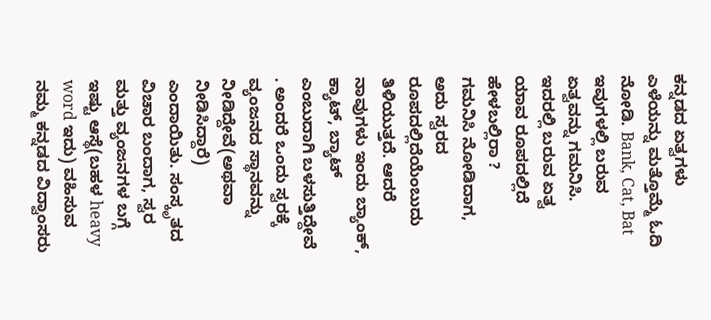ಕನ್ನಡದ ಏತ್ವಗಳು ಎಳೆಯನ್ನು ಮತ್ತೊಮ್ಮೆ ಓದಿ ನೋಡಿ. Bank, Cat, Bat ಇವುಗಳಲ್ಲಿ ಬರುವ ಏತ್ವವನ್ನು ಗಮನಿಸಿ. ಇದರಲ್ಲಿ ಬರುವ ಏತ್ವ ಯಾವ ರೂಪದಲ್ಲಿದೆ ಹೇಳಬಲ್ಲಿರಾ ?
ಗಮನಿಸಿ ನೋಡಿದಾಗ, ಅದು ಸ್ವರದ ರೂಪದಲ್ಲಿದೆಯೆಂಬುದು ತಿಳಿಯುತ್ತದೆ. ಆದರೆ ನಾವುಗಳು ಇಂದು ಬ್ಯಾಂಕ್, ಕ್ಯಾಟ್, ಬ್ಯಾಟ್ ಎಂಬುದಾಗಿ ಬಳಸುತ್ತಿದ್ದೇವೆ . ಅಂದರೆ ಒಂದು ಸ್ವರಕ್ಕೆ ವ್ಯಂಜನದ ಸ್ಥಾನವನ್ನು ನೀಡಿದ್ದೇವೆ(ಅಥವಾ ನೀಡಿಸಿದ್ದಾರೆ) ಎಂದಾಯಿತು. ಸಂಸ್ಕೃತದ ವಿಚಾರ ಬಂದಾಗ, ಸ್ವರ ಮತ್ತು ವ್ಯಂಜನಗಳ ಬಗ್ಗೆ ಇಷ್ಟು ಆಸ್ಥೆ(ಬಹಳ heavy word ಇದು) ವಹಿಸುವ ನಮ್ಮ ಕನ್ನಡದ ವಿದ್ವಾಂಸರು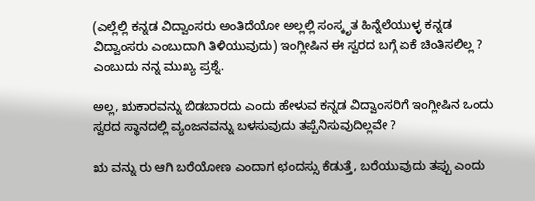(ಎಲ್ಲೆಲ್ಲಿ ಕನ್ನಡ ವಿದ್ವಾಂಸರು ಅಂತಿದೆಯೋ ಅಲ್ಲಲ್ಲಿ ಸಂಸ್ಕೃತ ಹಿನ್ನೆಲೆಯುಳ್ಳ ಕನ್ನಡ ವಿದ್ವಾಂಸರು ಎಂಬುದಾಗಿ ತಿಳಿಯುವುದು) ಇಂಗ್ಲೀಷಿನ ಈ ಸ್ವರದ ಬಗ್ಗೆ ಏಕೆ ಚಿಂತಿಸಲಿಲ್ಲ ? ಎಂಬುದು ನನ್ನ ಮುಖ್ಯ ಪ್ರಶ್ನೆ.

ಅಲ್ಲ, ಋಕಾರವನ್ನು ಬಿಡಬಾರದು ಎಂದು ಹೇಳುವ ಕನ್ನಡ ವಿದ್ವಾಂಸರಿಗೆ ಇಂಗ್ಲೀಷಿನ ಒಂದು ಸ್ವರದ ಸ್ಥಾನದಲ್ಲಿ ವ್ಯಂಜನವನ್ನು ಬಳಸುವುದು ತಪ್ಪೆನಿಸುವುದಿಲ್ಲವೇ ?

ಋ ವನ್ನು ರು ಆಗಿ ಬರೆಯೋಣ ಎಂದಾಗ ಛಂದಸ್ಸು ಕೆಡುತ್ತೆ, ಬರೆಯುವುದು ತಪ್ಪು ಎಂದು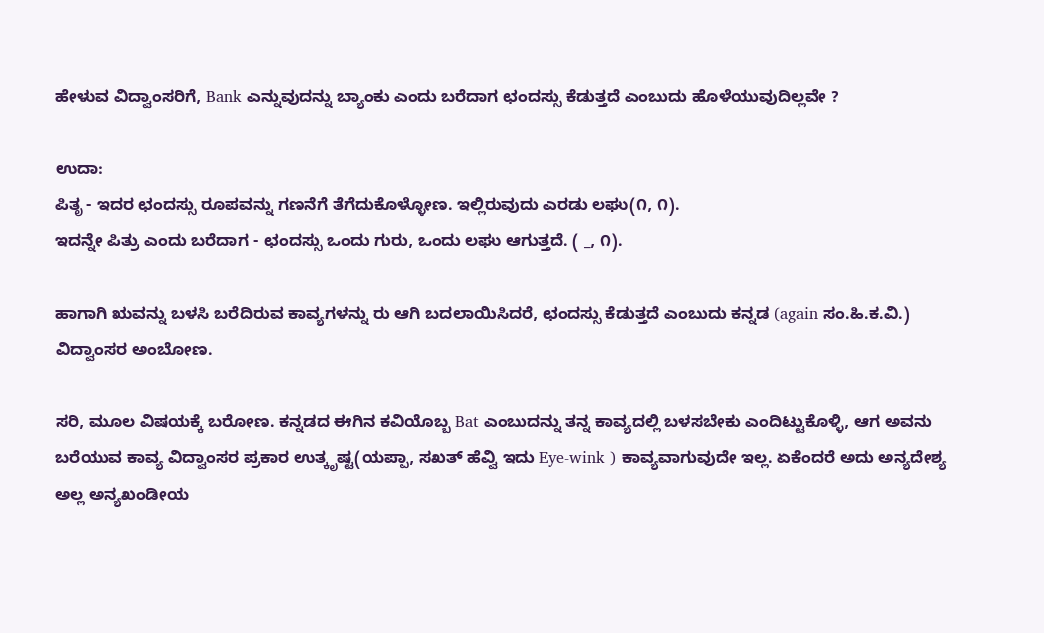ಹೇಳುವ ವಿದ್ವಾಂಸರಿಗೆ, Bank ಎನ್ನುವುದನ್ನು ಬ್ಯಾಂಕು ಎಂದು ಬರೆದಾಗ ಛಂದಸ್ಸು ಕೆಡುತ್ತದೆ ಎಂಬುದು ಹೊಳೆಯುವುದಿಲ್ಲವೇ ?

ಉದಾ:
ಪಿತೃ - ಇದರ ಛಂದಸ್ಸು ರೂಪವನ್ನು ಗಣನೆಗೆ ತೆಗೆದುಕೊಳ್ಳೋಣ. ಇಲ್ಲಿರುವುದು ಎರಡು ಲಘು(೧, ೧).
ಇದನ್ನೇ ಪಿತ್ರು ಎಂದು ಬರೆದಾಗ - ಛಂದಸ್ಸು ಒಂದು ಗುರು, ಒಂದು ಲಘು ಆಗುತ್ತದೆ. ( _, ೧).

ಹಾಗಾಗಿ ಋವನ್ನು ಬಳಸಿ ಬರೆದಿರುವ ಕಾವ್ಯಗಳನ್ನು ರು ಆಗಿ ಬದಲಾಯಿಸಿದರೆ, ಛಂದಸ್ಸು ಕೆಡುತ್ತದೆ ಎಂಬುದು ಕನ್ನಡ (again ಸಂ.ಹಿ.ಕ.ವಿ.) ವಿದ್ವಾಂಸರ ಅಂಬೋಣ.

ಸರಿ, ಮೂಲ ವಿಷಯಕ್ಕೆ ಬರೋಣ. ಕನ್ನಡದ ಈಗಿನ ಕವಿಯೊಬ್ಬ Bat ಎಂಬುದನ್ನು ತನ್ನ ಕಾವ್ಯದಲ್ಲಿ ಬಳಸಬೇಕು ಎಂದಿಟ್ಟುಕೊಳ್ಳಿ, ಆಗ ಅವನು ಬರೆಯುವ ಕಾವ್ಯ ವಿದ್ವಾಂಸರ ಪ್ರಕಾರ ಉತ್ಕೃಷ್ಟ(ಯಪ್ಪಾ, ಸಖತ್ ಹೆವ್ವಿ ಇದು Eye-wink ) ಕಾವ್ಯವಾಗುವುದೇ ಇಲ್ಲ. ಏಕೆಂದರೆ ಅದು ಅನ್ಯದೇಶ್ಯ ಅಲ್ಲ ಅನ್ಯಖಂಡೀಯ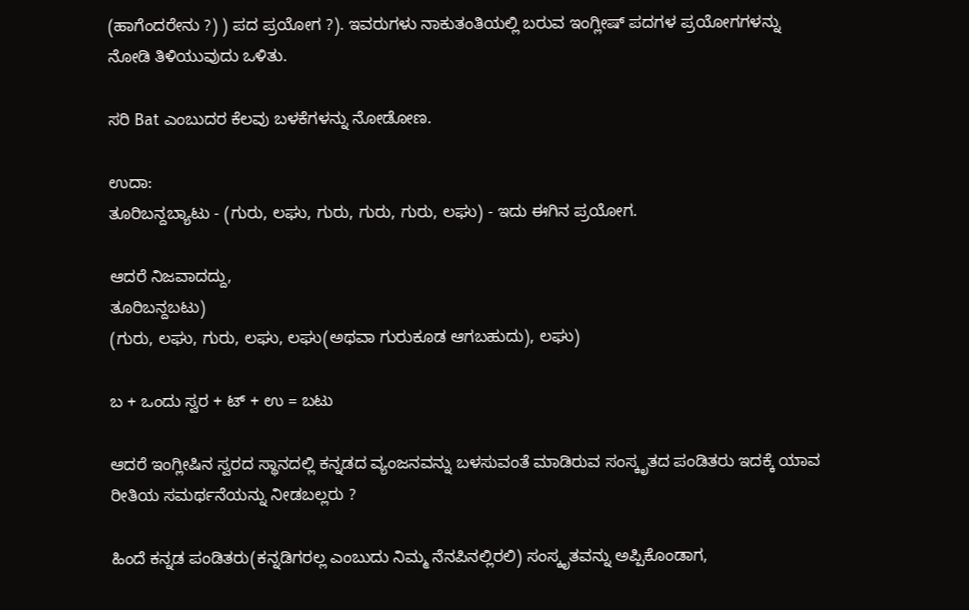(ಹಾಗೆಂದರೇನು ?) ) ಪದ ಪ್ರಯೋಗ ?). ಇವರುಗಳು ನಾಕುತಂತಿಯಲ್ಲಿ ಬರುವ ಇಂಗ್ಲೀಷ್ ಪದಗಳ ಪ್ರಯೋಗಗಳನ್ನು ನೋಡಿ ತಿಳಿಯುವುದು ಒಳಿತು.

ಸರಿ Bat ಎಂಬುದರ ಕೆಲವು ಬಳಕೆಗಳನ್ನು ನೋಡೋಣ.

ಉದಾ:
ತೂರಿಬನ್ದಬ್ಯಾಟು - (ಗುರು, ಲಘು, ಗುರು, ಗುರು, ಗುರು, ಲಘು) - ಇದು ಈಗಿನ ಪ್ರಯೋಗ.

ಆದರೆ ನಿಜವಾದದ್ದು,
ತೂರಿಬನ್ದಬಟು)
(ಗುರು, ಲಘು, ಗುರು, ಲಘು, ಲಘು(ಅಥವಾ ಗುರುಕೂಡ ಆಗಬಹುದು), ಲಘು)

ಬ + ಒಂದು ಸ್ವರ + ಟ್ + ಉ = ಬಟು

ಆದರೆ ಇಂಗ್ಲೀಷಿನ ಸ್ವರದ ಸ್ಥಾನದಲ್ಲಿ ಕನ್ನಡದ ವ್ಯಂಜನವನ್ನು ಬಳಸುವಂತೆ ಮಾಡಿರುವ ಸಂಸ್ಕೃತದ ಪಂಡಿತರು ಇದಕ್ಕೆ ಯಾವ ರೀತಿಯ ಸಮರ್ಥನೆಯನ್ನು ನೀಡಬಲ್ಲರು ?

ಹಿಂದೆ ಕನ್ನಡ ಪಂಡಿತರು(ಕನ್ನಡಿಗರಲ್ಲ ಎಂಬುದು ನಿಮ್ಮ ನೆನಪಿನಲ್ಲಿರಲಿ) ಸಂಸ್ಕೃತವನ್ನು ಅಪ್ಪಿಕೊಂಡಾಗ,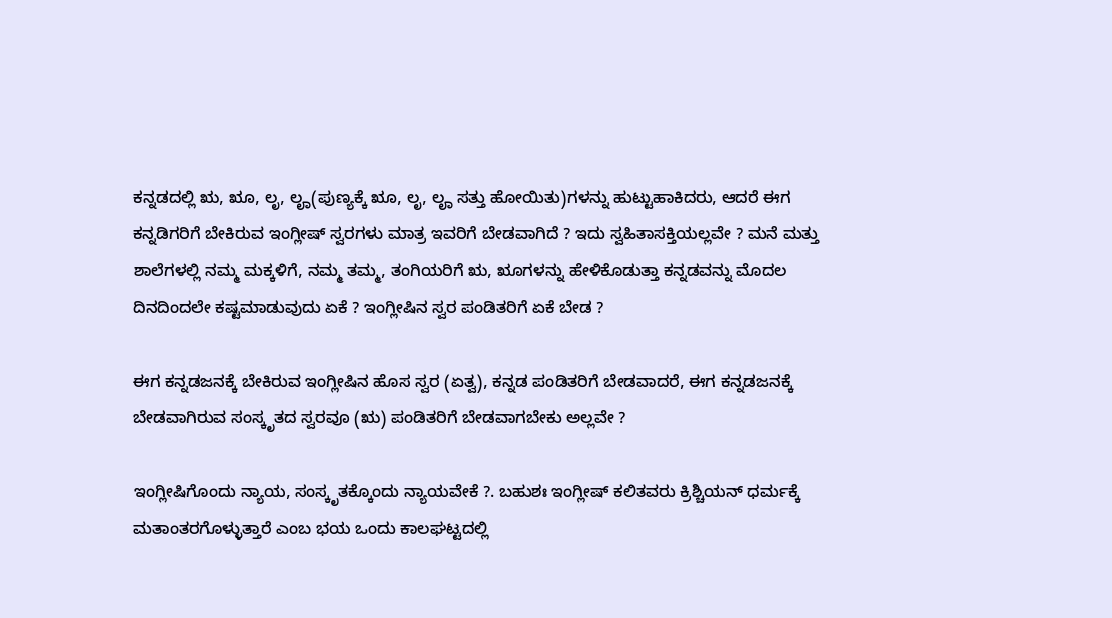ಕನ್ನಡದಲ್ಲಿ ಋ, ೠ, ಲೃ, ಲೄ(ಪುಣ್ಯಕ್ಕೆ ೠ, ಲೃ, ಲೄ ಸತ್ತು ಹೋಯಿತು)ಗಳನ್ನು ಹುಟ್ಟುಹಾಕಿದರು, ಆದರೆ ಈಗ ಕನ್ನಡಿಗರಿಗೆ ಬೇಕಿರುವ ಇಂಗ್ಲೀಷ್ ಸ್ವರಗಳು ಮಾತ್ರ ಇವರಿಗೆ ಬೇಡವಾಗಿದೆ ? ಇದು ಸ್ವಹಿತಾಸಕ್ತಿಯಲ್ಲವೇ ? ಮನೆ ಮತ್ತು ಶಾಲೆಗಳಲ್ಲಿ ನಮ್ಮ ಮಕ್ಕಳಿಗೆ, ನಮ್ಮ ತಮ್ಮ, ತಂಗಿಯರಿಗೆ ಋ, ೠಗಳನ್ನು ಹೇಳಿಕೊಡುತ್ತಾ ಕನ್ನಡವನ್ನು ಮೊದಲ ದಿನದಿಂದಲೇ ಕಷ್ಟಮಾಡುವುದು ಏಕೆ ? ಇಂಗ್ಲೀಷಿನ ಸ್ವರ ಪಂಡಿತರಿಗೆ ಏಕೆ ಬೇಡ ?

ಈಗ ಕನ್ನಡಜನಕ್ಕೆ ಬೇಕಿರುವ ಇಂಗ್ಲೀಷಿನ ಹೊಸ ಸ್ವರ (ಏತ್ವ), ಕನ್ನಡ ಪಂಡಿತರಿಗೆ ಬೇಡವಾದರೆ, ಈಗ ಕನ್ನಡಜನಕ್ಕೆ ಬೇಡವಾಗಿರುವ ಸಂಸ್ಕೃತದ ಸ್ವರವೂ (ಋ) ಪಂಡಿತರಿಗೆ ಬೇಡವಾಗಬೇಕು ಅಲ್ಲವೇ ?

ಇಂಗ್ಲೀಷಿಗೊಂದು ನ್ಯಾಯ, ಸಂಸ್ಕೃತಕ್ಕೊಂದು ನ್ಯಾಯವೇಕೆ ?. ಬಹುಶಃ ಇಂಗ್ಲೀಷ್ ಕಲಿತವರು ಕ್ರಿಶ್ಚಿಯನ್ ಧರ್ಮಕ್ಕೆ ಮತಾಂತರಗೊಳ್ಳುತ್ತಾರೆ ಎಂಬ ಭಯ ಒಂದು ಕಾಲಘಟ್ಟದಲ್ಲಿ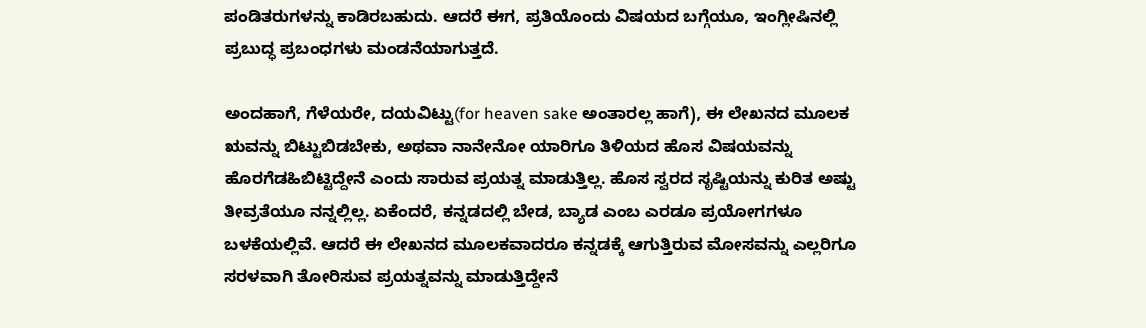ಪಂಡಿತರುಗಳನ್ನು ಕಾಡಿರಬಹುದು. ಆದರೆ ಈಗ, ಪ್ರತಿಯೊಂದು ವಿಷಯದ ಬಗ್ಗೆಯೂ, ಇಂಗ್ಲೀಷಿನಲ್ಲಿ ಪ್ರಬುದ್ಧ ಪ್ರಬಂಧಗಳು ಮಂಡನೆಯಾಗುತ್ತದೆ.

ಅಂದಹಾಗೆ, ಗೆಳೆಯರೇ, ದಯವಿಟ್ಟು(for heaven sake ಅಂತಾರಲ್ಲ ಹಾಗೆ), ಈ ಲೇಖನದ ಮೂಲಕ ಋವನ್ನು ಬಿಟ್ಟುಬಿಡಬೇಕು, ಅಥವಾ ನಾನೇನೋ ಯಾರಿಗೂ ತಿಳಿಯದ ಹೊಸ ವಿಷಯವನ್ನು ಹೊರಗೆಡಹಿಬಿಟ್ಟಿದ್ದೇನೆ ಎಂದು ಸಾರುವ ಪ್ರಯತ್ನ ಮಾಡುತ್ತಿಲ್ಲ. ಹೊಸ ಸ್ವರದ ಸೃಷ್ಟಿಯನ್ನು ಕುರಿತ ಅಷ್ಟು ತೀವ್ರತೆಯೂ ನನ್ನಲ್ಲಿಲ್ಲ. ಏಕೆಂದರೆ, ಕನ್ನಡದಲ್ಲಿ ಬೇಡ, ಬ್ಯಾಡ ಎಂಬ ಎರಡೂ ಪ್ರಯೋಗಗಳೂ ಬಳಕೆಯಲ್ಲಿವೆ. ಆದರೆ ಈ ಲೇಖನದ ಮೂಲಕವಾದರೂ ಕನ್ನಡಕ್ಕೆ ಆಗುತ್ತಿರುವ ಮೋಸವನ್ನು ಎಲ್ಲರಿಗೂ ಸರಳವಾಗಿ ತೋರಿಸುವ ಪ್ರಯತ್ನವನ್ನು ಮಾಡುತ್ತಿದ್ದೇನೆ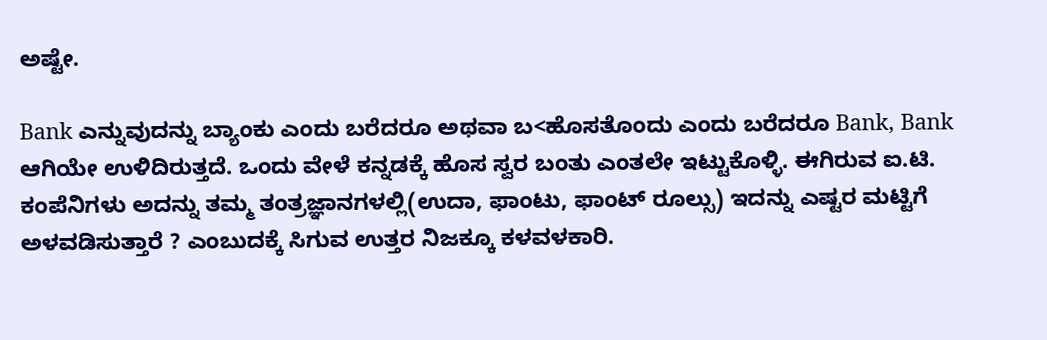ಅಷ್ಟೇ.

Bank ಎನ್ನುವುದನ್ನು ಬ್ಯಾಂಕು ಎಂದು ಬರೆದರೂ ಅಥವಾ ಬ<ಹೊಸತೊಂದು ಎಂದು ಬರೆದರೂ Bank, Bank ಆಗಿಯೇ ಉಳಿದಿರುತ್ತದೆ. ಒಂದು ವೇಳೆ ಕನ್ನಡಕ್ಕೆ ಹೊಸ ಸ್ವರ ಬಂತು ಎಂತಲೇ ಇಟ್ಟುಕೊಳ್ಳಿ. ಈಗಿರುವ ಐ.ಟಿ. ಕಂಪೆನಿಗಳು ಅದನ್ನು ತಮ್ಮ ತಂತ್ರಜ್ಞಾನಗಳಲ್ಲಿ(ಉದಾ, ಫಾಂಟು, ಫಾಂಟ್ ರೂಲ್ಸು) ಇದನ್ನು ಎಷ್ಟರ ಮಟ್ಟಿಗೆ ಅಳವಡಿಸುತ್ತಾರೆ ? ಎಂಬುದಕ್ಕೆ ಸಿಗುವ ಉತ್ತರ ನಿಜಕ್ಕೂ ಕಳವಳಕಾರಿ.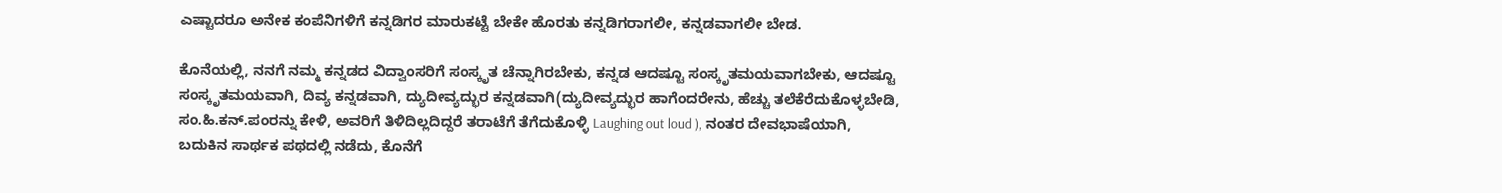ಎಷ್ಟಾದರೂ ಅನೇಕ ಕಂಪೆನಿಗಳಿಗೆ ಕನ್ನಡಿಗರ ಮಾರುಕಟ್ಟೆ ಬೇಕೇ ಹೊರತು ಕನ್ನಡಿಗರಾಗಲೀ, ಕನ್ನಡವಾಗಲೀ ಬೇಡ.

ಕೊನೆಯಲ್ಲಿ, ನನಗೆ ನಮ್ಮ ಕನ್ನಡದ ವಿದ್ವಾಂಸರಿಗೆ ಸಂಸ್ಕೃತ ಚೆನ್ನಾಗಿರಬೇಕು, ಕನ್ನಡ ಆದಷ್ಟೂ ಸಂಸ್ಕೃತಮಯವಾಗಬೇಕು, ಆದಷ್ಟೂ ಸಂಸ್ಕೃತಮಯವಾಗಿ, ದಿವ್ಯ ಕನ್ನಡವಾಗಿ, ದ್ಯುದೀವ್ಯದ್ಭುರ ಕನ್ನಡವಾಗಿ(ದ್ಯುದೀವ್ಯದ್ಭುರ ಹಾಗೆಂದರೇನು, ಹೆಚ್ಚು ತಲೆಕೆರೆದುಕೊಳ್ಳಬೇಡಿ, ಸಂ.ಹಿ.ಕನ್.ಪಂರನ್ನು ಕೇಳಿ, ಅವರಿಗೆ ತಿಳಿದಿಲ್ಲದಿದ್ದರೆ ತರಾಟೆಗೆ ತೆಗೆದುಕೊಳ್ಳಿ Laughing out loud ), ನಂತರ ದೇವಭಾಷೆಯಾಗಿ, ಬದುಕಿನ ಸಾರ್ಥಕ ಪಥದಲ್ಲಿ ನಡೆದು, ಕೊನೆಗೆ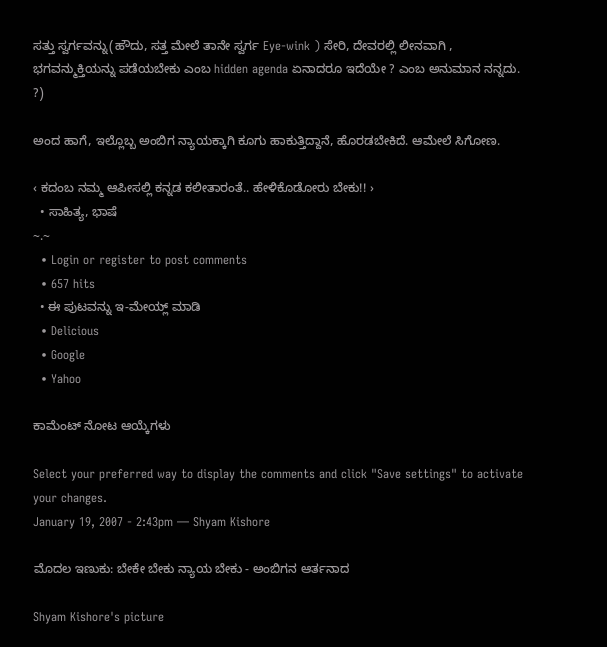ಸತ್ತು ಸ್ವರ್ಗವನ್ನು(ಹೌದು, ಸತ್ತ ಮೇಲೆ ತಾನೇ ಸ್ವರ್ಗ Eye-wink ) ಸೇರಿ, ದೇವರಲ್ಲಿ ಲೀನವಾಗಿ , ಭಗವನ್ಮುಕ್ತಿಯನ್ನು ಪಡೆಯಬೇಕು ಎಂಬ hidden agenda ಏನಾದರೂ ಇದೆಯೇ ? ಎಂಬ ಅನುಮಾನ ನನ್ನದು. ?)

ಅಂದ ಹಾಗೆ, ಇಲ್ಲೊಬ್ಬ ಅಂಬಿಗ ನ್ಯಾಯಕ್ಕಾಗಿ ಕೂಗು ಹಾಕುತ್ತಿದ್ದಾನೆ, ಹೊರಡಬೇಕಿದೆ. ಆಮೇಲೆ ಸಿಗೋಣ.

‹ ಕದಂಬ ನಮ್ಮ ಆಪೀಸಲ್ಲಿ ಕನ್ನಡ ಕಲೀತಾರಂತೆ.. ಹೇಳಿಕೊಡೋರು ಬೇಕು!! ›
  • ಸಾಹಿತ್ಯ, ಭಾಷೆ
~.~
  • Login or register to post comments
  • 657 hits
  • ಈ ಪುಟವನ್ನು ಇ-ಮೇಯ್ಲ್ ಮಾಡಿ
  • Delicious
  • Google
  • Yahoo

ಕಾಮೆಂಟ್ ನೋಟ ಆಯ್ಕೆಗಳು

Select your preferred way to display the comments and click "Save settings" to activate your changes.
January 19, 2007 - 2:43pm — Shyam Kishore

ಮೊದಲ ಇಣುಕು: ಬೇಕೇ ಬೇಕು ನ್ಯಾಯ ಬೇಕು - ಅಂಬಿಗನ ಆರ್ತನಾದ

Shyam Kishore's picture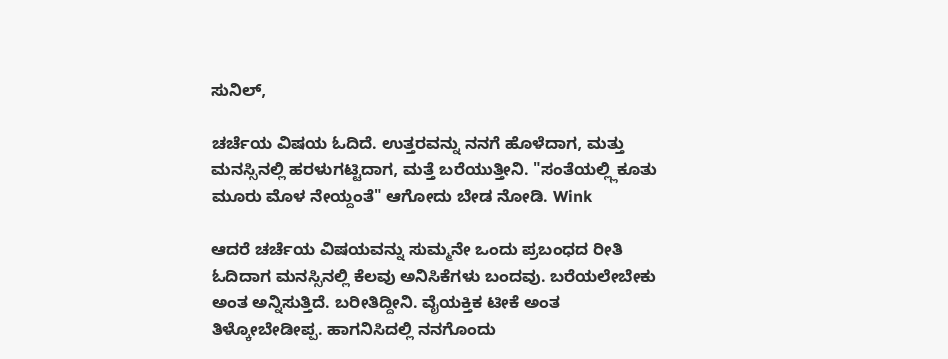ಸುನಿಲ್,

ಚರ್ಚೆಯ ವಿಷಯ ಓದಿದೆ. ಉತ್ತರವನ್ನು ನನಗೆ ಹೊಳೆದಾಗ, ಮತ್ತು ಮನಸ್ಸಿನಲ್ಲಿ ಹರಳುಗಟ್ಟಿದಾಗ, ಮತ್ತೆ ಬರೆಯುತ್ತೀನಿ. "ಸಂತೆಯಲ್ಲ್ಲಿಕೂತು ಮೂರು ಮೊಳ ನೇಯ್ದಂತೆ" ಆಗೋದು ಬೇಡ ನೋಡಿ. Wink

ಆದರೆ ಚರ್ಚೆಯ ವಿಷಯವನ್ನು ಸುಮ್ಮನೇ ಒಂದು ಪ್ರಬಂಧದ ರೀತಿ ಓದಿದಾಗ ಮನಸ್ಸಿನಲ್ಲಿ ಕೆಲವು ಅನಿಸಿಕೆಗಳು ಬಂದವು. ಬರೆಯಲೇಬೇಕು ಅಂತ ಅನ್ನಿಸುತ್ತಿದೆ. ಬರೀತಿದ್ದೀನಿ. ವೈಯಕ್ತಿಕ ಟೀಕೆ ಅಂತ ತಿಳ್ಕೋಬೇಡೀಪ್ಪ. ಹಾಗನಿಸಿದಲ್ಲಿ ನನಗೊಂದು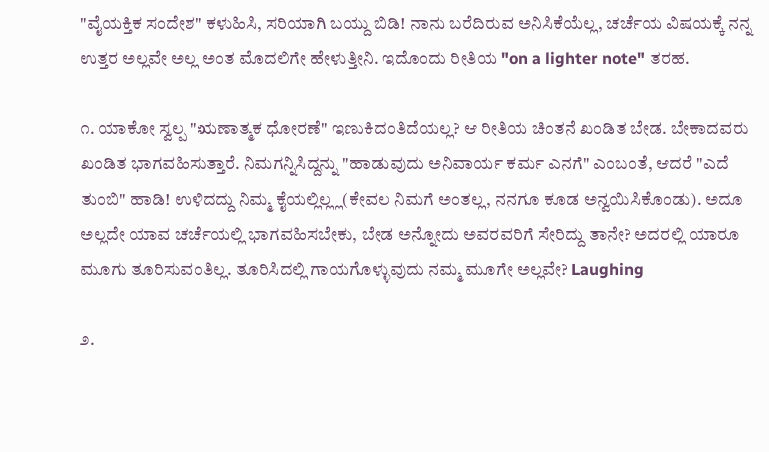"ವೈಯಕ್ತಿಕ ಸಂದೇಶ" ಕಳುಹಿಸಿ, ಸರಿಯಾಗಿ ಬಯ್ದು ಬಿಡಿ! ನಾನು ಬರೆದಿರುವ ಅನಿಸಿಕೆಯೆಲ್ಲ, ಚರ್ಚೆಯ ವಿಷಯಕ್ಕೆ ನನ್ನ ಉತ್ತರ ಅಲ್ಲವೇ ಅಲ್ಲ ಅಂತ ಮೊದಲಿಗೇ ಹೇಳುತ್ತೀನಿ. ಇದೊಂದು ರೀತಿಯ "on a lighter note" ತರಹ.

೧. ಯಾಕೋ ಸ್ವಲ್ಪ "ಋಣಾತ್ಮಕ ಧೋರಣೆ" ಇಣುಕಿದಂತಿದೆಯಲ್ಲ? ಆ ರೀತಿಯ ಚಿಂತನೆ ಖಂಡಿತ ಬೇಡ. ಬೇಕಾದವರು ಖಂಡಿತ ಭಾಗವಹಿಸುತ್ತಾರೆ. ನಿಮಗನ್ನಿಸಿದ್ದನ್ನು "ಹಾಡುವುದು ಅನಿವಾರ್ಯ ಕರ್ಮ ಎನಗೆ" ಎಂಬಂತೆ, ಆದರೆ "ಎದೆ ತುಂಬಿ" ಹಾಡಿ! ಉಳಿದದ್ದು ನಿಮ್ಮ ಕೈಯಲ್ಲಿಲ್ಲ್ಲ(ಕೇವಲ ನಿಮಗೆ ಅಂತಲ್ಲ, ನನಗೂ ಕೂಡ ಅನ್ವಯಿಸಿಕೊಂಡು). ಅದೂ ಅಲ್ಲದೇ ಯಾವ ಚರ್ಚೆಯಲ್ಲಿ ಭಾಗವಹಿಸಬೇಕು, ಬೇಡ ಅನ್ನೋದು ಅವರವರಿಗೆ ಸೇರಿದ್ದು ತಾನೇ? ಅದರಲ್ಲಿ ಯಾರೂ ಮೂಗು ತೂರಿಸುವಂತಿಲ್ಲ. ತೂರಿಸಿದಲ್ಲಿ ಗಾಯಗೊಳ್ಳುವುದು ನಮ್ಮ ಮೂಗೇ ಅಲ್ಲವೇ? Laughing

೨.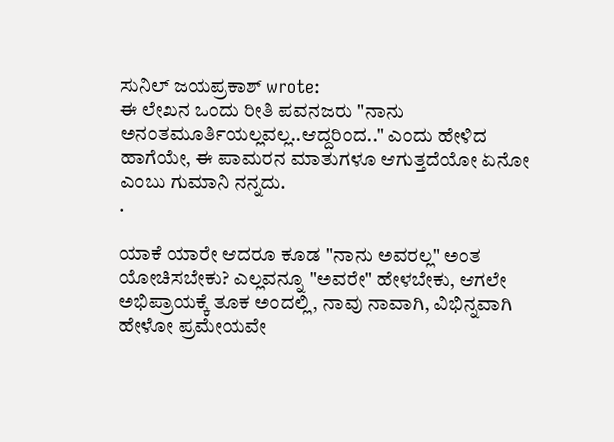ಸುನಿಲ್ ಜಯಪ್ರಕಾಶ್ wrote:
ಈ ಲೇಖನ ಒಂದು ರೀತಿ ಪವನಜರು "ನಾನು ಅನಂತಮೂರ್ತಿಯಲ್ಲವಲ್ಲ..ಆದ್ದರಿಂದ.." ಎಂದು ಹೇಳಿದ ಹಾಗೆಯೇ, ಈ ಪಾಮರನ ಮಾತುಗಳೂ ಆಗುತ್ತದೆಯೋ ಏನೋ ಎಂಬು ಗುಮಾನಿ ನನ್ನದು.
.

ಯಾಕೆ ಯಾರೇ ಆದರೂ ಕೂಡ "ನಾನು ಅವರಲ್ಲ" ಅಂತ ಯೋಚಿಸಬೇಕು? ಎಲ್ಲವನ್ನೂ "ಅವರೇ" ಹೇಳಬೇಕು, ಆಗಲೇ ಅಭಿಪ್ರಾಯಕ್ಕೆ ತೂಕ ಅಂದಲ್ಲಿ, ನಾವು ನಾವಾಗಿ, ವಿಭಿನ್ನವಾಗಿ ಹೇಳೋ ಪ್ರಮೇಯವೇ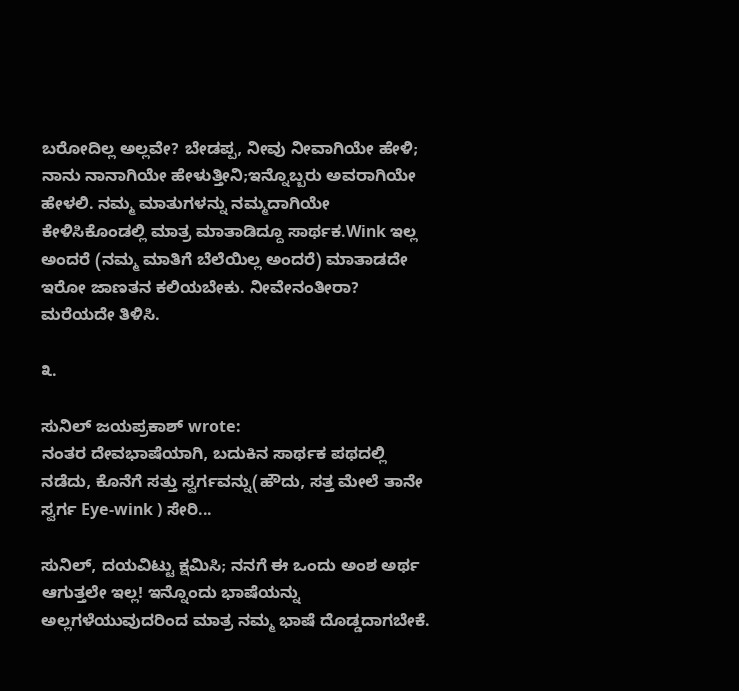ಬರೋದಿಲ್ಲ ಅಲ್ಲವೇ? ಬೇಡಪ್ಪ, ನೀವು ನೀವಾಗಿಯೇ ಹೇಳಿ; ನಾನು ನಾನಾಗಿಯೇ ಹೇಳುತ್ತೀನಿ;ಇನ್ನೊಬ್ಬರು ಅವರಾಗಿಯೇ ಹೇಳಲಿ. ನಮ್ಮ ಮಾತುಗಳನ್ನು ನಮ್ಮದಾಗಿಯೇ ಕೇಳಿಸಿಕೊಂಡಲ್ಲಿ ಮಾತ್ರ ಮಾತಾಡಿದ್ದೂ ಸಾರ್ಥಕ.Wink ಇಲ್ಲ ಅಂದರೆ (ನಮ್ಮ ಮಾತಿಗೆ ಬೆಲೆಯಿಲ್ಲ ಅಂದರೆ) ಮಾತಾಡದೇ ಇರೋ ಜಾಣತನ ಕಲಿಯಬೇಕು. ನೀವೇನಂತೀರಾ? ಮರೆಯದೇ ತಿಳಿಸಿ.

೩.

ಸುನಿಲ್ ಜಯಪ್ರಕಾಶ್ wrote:
ನಂತರ ದೇವಭಾಷೆಯಾಗಿ, ಬದುಕಿನ ಸಾರ್ಥಕ ಪಥದಲ್ಲಿ ನಡೆದು, ಕೊನೆಗೆ ಸತ್ತು ಸ್ವರ್ಗವನ್ನು(ಹೌದು, ಸತ್ತ ಮೇಲೆ ತಾನೇ ಸ್ವರ್ಗ Eye-wink ) ಸೇರಿ...

ಸುನಿಲ್, ದಯವಿಟ್ಟು ಕ್ಷಮಿಸಿ; ನನಗೆ ಈ ಒಂದು ಅಂಶ ಅರ್ಥ ಆಗುತ್ತಲೇ ಇಲ್ಲ! ಇನ್ನೊಂದು ಭಾಷೆಯನ್ನು ಅಲ್ಲಗಳೆಯುವುದರಿಂದ ಮಾತ್ರ ನಮ್ಮ ಭಾಷೆ ದೊಡ್ಡದಾಗಬೇಕೆ.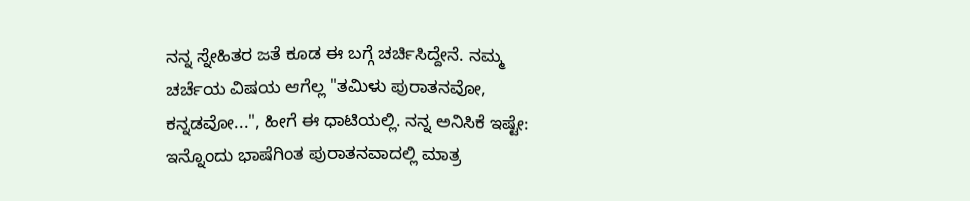ನನ್ನ ಸ್ನೇಹಿತರ ಜತೆ ಕೂಡ ಈ ಬಗ್ಗೆ ಚರ್ಚಿಸಿದ್ದೇನೆ. ನಮ್ಮ ಚರ್ಚೆಯ ವಿಷಯ ಆಗೆಲ್ಲ "ತಮಿಳು ಪುರಾತನವೋ, ಕನ್ನಡವೋ...", ಹೀಗೆ ಈ ಧಾಟಿಯಲ್ಲಿ. ನನ್ನ ಅನಿಸಿಕೆ ಇಷ್ಟೇ: ಇನ್ನೊಂದು ಭಾಷೆಗಿಂತ ಪುರಾತನವಾದಲ್ಲಿ ಮಾತ್ರ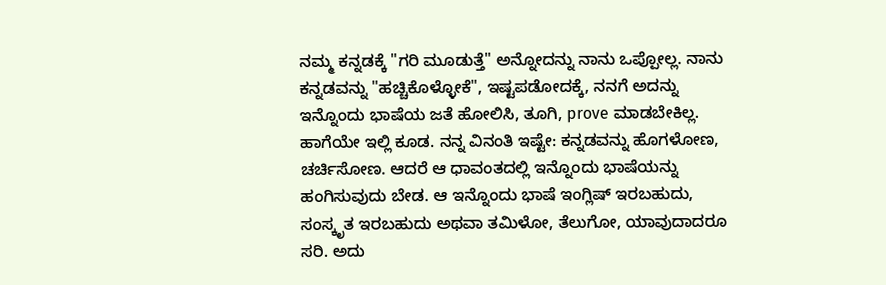ನಮ್ಮ ಕನ್ನಡಕ್ಕೆ "ಗರಿ ಮೂಡುತ್ತೆ" ಅನ್ನೋದನ್ನು ನಾನು ಒಪ್ಪೋಲ್ಲ. ನಾನು ಕನ್ನಡವನ್ನು "ಹಚ್ಚಿಕೊಳ್ಳೋಕೆ", ಇಷ್ಟಪಡೋದಕ್ಕೆ, ನನಗೆ ಅದನ್ನು ಇನ್ನೊಂದು ಭಾಷೆಯ ಜತೆ ಹೋಲಿಸಿ, ತೂಗಿ, prove ಮಾಡಬೇಕಿಲ್ಲ. ಹಾಗೆಯೇ ಇಲ್ಲಿ ಕೂಡ. ನನ್ನ ವಿನಂತಿ ಇಷ್ಟೇ: ಕನ್ನಡವನ್ನು ಹೊಗಳೋಣ, ಚರ್ಚಿಸೋಣ. ಆದರೆ ಆ ಧಾವಂತದಲ್ಲಿ ಇನ್ನೊಂದು ಭಾಷೆಯನ್ನು ಹಂಗಿಸುವುದು ಬೇಡ. ಆ ಇನ್ನೊಂದು ಭಾಷೆ ಇಂಗ್ಲಿಷ್ ಇರಬಹುದು, ಸಂಸ್ಕೃತ ಇರಬಹುದು ಅಥವಾ ತಮಿಳೋ, ತೆಲುಗೋ, ಯಾವುದಾದರೂ ಸರಿ. ಅದು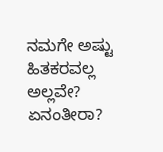ನಮಗೇ ಅಷ್ಟು ಹಿತಕರವಲ್ಲ ಅಲ್ಲವೇ? ಏನಂತೀರಾ?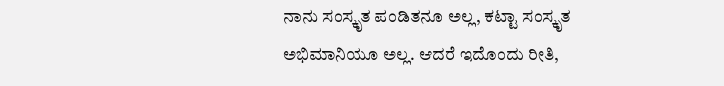ನಾನು ಸಂಸ್ಕೃತ ಪಂಡಿತನೂ ಅಲ್ಲ, ಕಟ್ಟಾ ಸಂಸ್ಕೃತ ಅಭಿಮಾನಿಯೂ ಅಲ್ಲ. ಆದರೆ ಇದೊಂದು ರೀತಿ,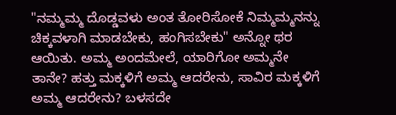"ನಮ್ಮಮ್ಮ ದೊಡ್ಡವಳು ಅಂತ ತೋರಿಸೋಕೆ ನಿಮ್ಮಮ್ಮನನ್ನು ಚಿಕ್ಕವಳಾಗಿ ಮಾಡಬೇಕು, ಹಂಗಿಸಬೇಕು" ಅನ್ನೋ ಥರ ಆಯಿತು. ಅಮ್ಮ ಅಂದಮೇಲೆ, ಯಾರಿಗೋ ಅಮ್ಮನೇ ತಾನೇ? ಹತ್ತು ಮಕ್ಕಳಿಗೆ ಅಮ್ಮ ಆದರೇನು, ಸಾವಿರ ಮಕ್ಕಳಿಗೆ ಅಮ್ಮ ಆದರೇನು? ಬಳಸದೇ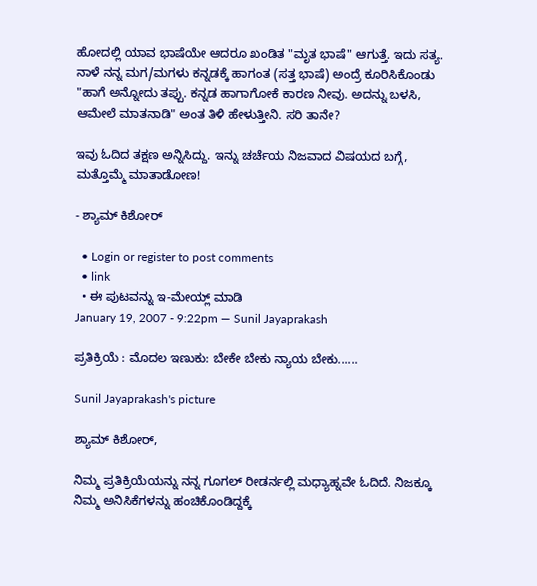ಹೋದಲ್ಲಿ ಯಾವ ಭಾಷೆಯೇ ಆದರೂ ಖಂಡಿತ "ಮೃತ ಭಾಷೆ" ಆಗುತ್ತೆ. ಇದು ಸತ್ಯ. ನಾಳೆ ನನ್ನ ಮಗ/ಮಗಳು ಕನ್ನಡಕ್ಕೆ ಹಾಗಂತ (ಸತ್ತ ಭಾಷೆ) ಅಂದ್ರೆ ಕೂರಿಸಿಕೊಂಡು "ಹಾಗೆ ಅನ್ನೋದು ತಪ್ಪು. ಕನ್ನಡ ಹಾಗಾಗೋಕೆ ಕಾರಣ ನೀವು. ಅದನ್ನು ಬಳಸಿ, ಆಮೇಲೆ ಮಾತನಾಡಿ" ಅಂತ ತಿಳಿ ಹೇಳುತ್ತೀನಿ. ಸರಿ ತಾನೇ?

ಇವು ಓದಿದ ತಕ್ಷಣ ಅನ್ನಿಸಿದ್ದು. ಇನ್ನು ಚರ್ಚೆಯ ನಿಜವಾದ ವಿಷಯದ ಬಗ್ಗೆ, ಮತ್ತೊಮ್ಮೆ ಮಾತಾಡೋಣ!

- ಶ್ಯಾಮ್ ಕಿಶೋರ್

  • Login or register to post comments
  • link
  • ಈ ಪುಟವನ್ನು ಇ-ಮೇಯ್ಲ್ ಮಾಡಿ
January 19, 2007 - 9:22pm — Sunil Jayaprakash

ಪ್ರತಿಕ್ರಿಯೆ : ಮೊದಲ ಇಣುಕು: ಬೇಕೇ ಬೇಕು ನ್ಯಾಯ ಬೇಕು......

Sunil Jayaprakash's picture

ಶ್ಯಾಮ್ ಕಿಶೋರ್,

ನಿಮ್ಮ ಪ್ರತಿಕ್ರಿಯೆಯನ್ನು ನನ್ನ ಗೂಗಲ್ ರೀಡರ್ನಲ್ಲಿ ಮಧ್ಯಾಹ್ನವೇ ಓದಿದೆ. ನಿಜಕ್ಕೂ ನಿಮ್ಮ ಅನಿಸಿಕೆಗಳನ್ನು ಹಂಚಿಕೊಂಡಿದ್ದಕ್ಕೆ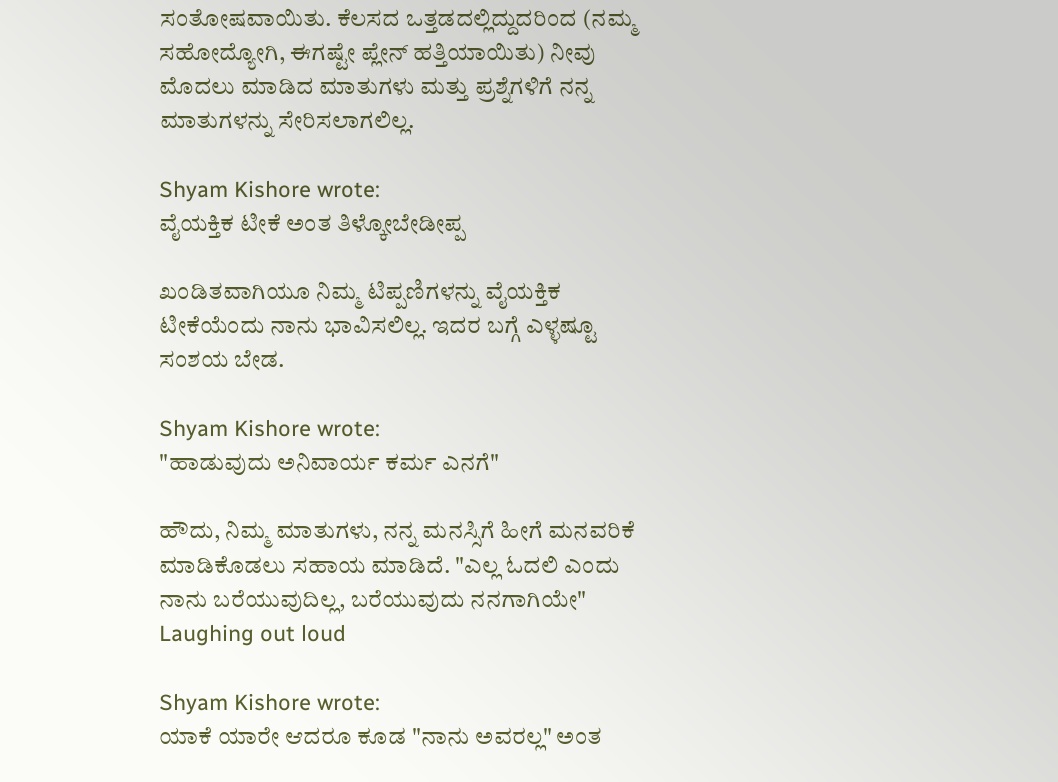ಸಂತೋಷವಾಯಿತು. ಕೆಲಸದ ಒತ್ತಡದಲ್ಲಿದ್ದುದರಿಂದ (ನಮ್ಮ ಸಹೋದ್ಯೋಗಿ, ಈಗಷ್ಟೇ ಪ್ಲೇನ್ ಹತ್ತಿಯಾಯಿತು) ನೀವು ಮೊದಲು ಮಾಡಿದ ಮಾತುಗಳು ಮತ್ತು ಪ್ರಶ್ನೆಗಳಿಗೆ ನನ್ನ ಮಾತುಗಳನ್ನು ಸೇರಿಸಲಾಗಲಿಲ್ಲ.

Shyam Kishore wrote:
ವೈಯಕ್ತಿಕ ಟೀಕೆ ಅಂತ ತಿಳ್ಕೋಬೇಡೀಪ್ಪ

ಖಂಡಿತವಾಗಿಯೂ ನಿಮ್ಮ ಟಿಪ್ಪಣಿಗಳನ್ನು ವೈಯಕ್ತಿಕ ಟೀಕೆಯೆಂದು ನಾನು ಭಾವಿಸಲಿಲ್ಲ. ಇದರ ಬಗ್ಗೆ ಎಳ್ಳಷ್ಟೂ ಸಂಶಯ ಬೇಡ.

Shyam Kishore wrote:
"ಹಾಡುವುದು ಅನಿವಾರ್ಯ ಕರ್ಮ ಎನಗೆ"

ಹೌದು, ನಿಮ್ಮ ಮಾತುಗಳು, ನನ್ನ ಮನಸ್ಸಿಗೆ ಹೀಗೆ ಮನವರಿಕೆ ಮಾಡಿಕೊಡಲು ಸಹಾಯ ಮಾಡಿದೆ. "ಎಲ್ಲ ಓದಲಿ ಎಂದು ನಾನು ಬರೆಯುವುದಿಲ್ಲ, ಬರೆಯುವುದು ನನಗಾಗಿಯೇ" Laughing out loud

Shyam Kishore wrote:
ಯಾಕೆ ಯಾರೇ ಆದರೂ ಕೂಡ "ನಾನು ಅವರಲ್ಲ" ಅಂತ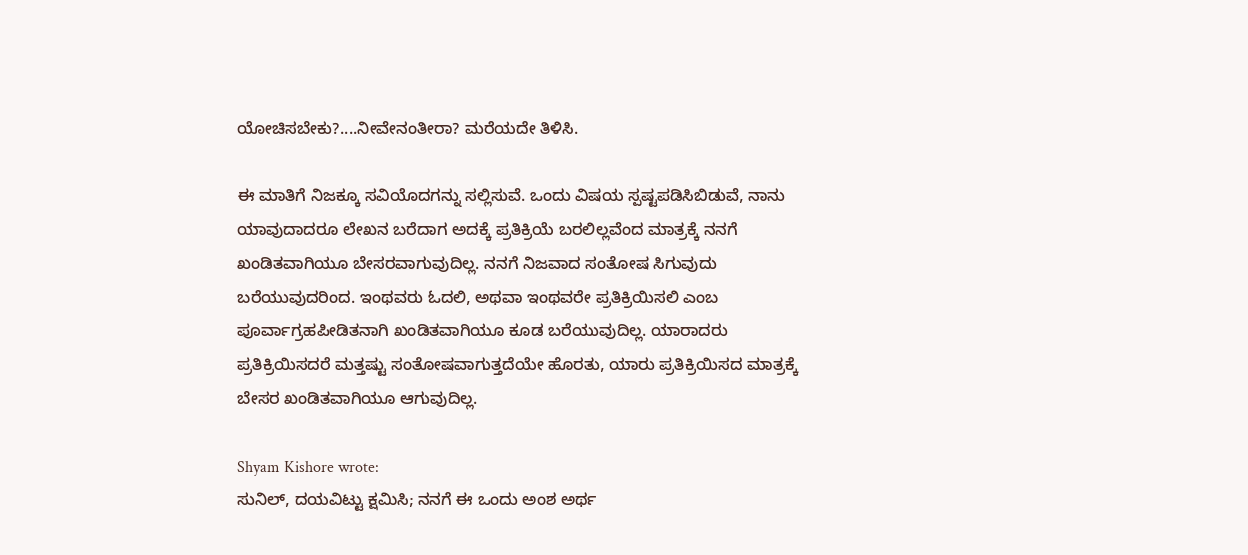ಯೋಚಿಸಬೇಕು?....ನೀವೇನಂತೀರಾ? ಮರೆಯದೇ ತಿಳಿಸಿ.

ಈ ಮಾತಿಗೆ ನಿಜಕ್ಕೂ ಸವಿಯೊದಗನ್ನು ಸಲ್ಲಿಸುವೆ. ಒಂದು ವಿಷಯ ಸ್ಪಷ್ಟಪಡಿಸಿಬಿಡುವೆ, ನಾನು ಯಾವುದಾದರೂ ಲೇಖನ ಬರೆದಾಗ ಅದಕ್ಕೆ ಪ್ರತಿಕ್ರಿಯೆ ಬರಲಿಲ್ಲವೆಂದ ಮಾತ್ರಕ್ಕೆ ನನಗೆ ಖಂಡಿತವಾಗಿಯೂ ಬೇಸರವಾಗುವುದಿಲ್ಲ. ನನಗೆ ನಿಜವಾದ ಸಂತೋಷ ಸಿಗುವುದು ಬರೆಯುವುದರಿಂದ. ಇಂಥವರು ಓದಲಿ, ಅಥವಾ ಇಂಥವರೇ ಪ್ರತಿಕ್ರಿಯಿಸಲಿ ಎಂಬ ಪೂರ್ವಾಗ್ರಹಪೀಡಿತನಾಗಿ ಖಂಡಿತವಾಗಿಯೂ ಕೂಡ ಬರೆಯುವುದಿಲ್ಲ. ಯಾರಾದರು ಪ್ರತಿಕ್ರಿಯಿಸದರೆ ಮತ್ತಷ್ಟು ಸಂತೋಷವಾಗುತ್ತದೆಯೇ ಹೊರತು, ಯಾರು ಪ್ರತಿಕ್ರಿಯಿಸದ ಮಾತ್ರಕ್ಕೆ ಬೇಸರ ಖಂಡಿತವಾಗಿಯೂ ಆಗುವುದಿಲ್ಲ.

Shyam Kishore wrote:
ಸುನಿಲ್, ದಯವಿಟ್ಟು ಕ್ಷಮಿಸಿ; ನನಗೆ ಈ ಒಂದು ಅಂಶ ಅರ್ಥ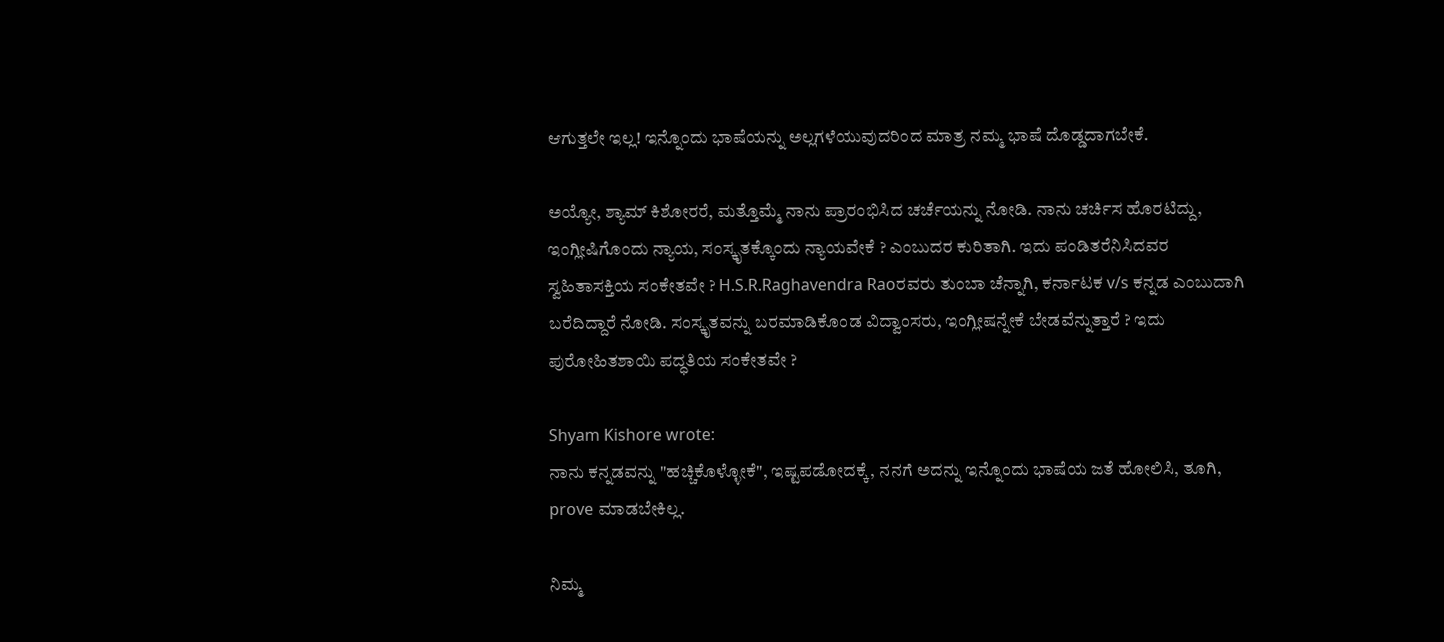ಆಗುತ್ತಲೇ ಇಲ್ಲ! ಇನ್ನೊಂದು ಭಾಷೆಯನ್ನು ಅಲ್ಲಗಳೆಯುವುದರಿಂದ ಮಾತ್ರ ನಮ್ಮ ಭಾಷೆ ದೊಡ್ಡದಾಗಬೇಕೆ.

ಅಯ್ಯೋ, ಶ್ಯಾಮ್ ಕಿಶೋರರೆ, ಮತ್ತೊಮ್ಮೆ ನಾನು ಪ್ರಾರಂಭಿಸಿದ ಚರ್ಚೆಯನ್ನು ನೋಡಿ. ನಾನು ಚರ್ಚಿಸ ಹೊರಟಿದ್ದು, ಇಂಗ್ಲೀಷಿಗೊಂದು ನ್ಯಾಯ, ಸಂಸ್ಕೃತಕ್ಕೊಂದು ನ್ಯಾಯವೇಕೆ ? ಎಂಬುದರ ಕುರಿತಾಗಿ. ಇದು ಪಂಡಿತರೆನಿಸಿದವರ ಸ್ವಹಿತಾಸಕ್ತಿಯ ಸಂಕೇತವೇ ? H.S.R.Raghavendra Raoರವರು ತುಂಬಾ ಚೆನ್ನಾಗಿ, ಕರ್ನಾಟಕ v/s ಕನ್ನಡ ಎಂಬುದಾಗಿ ಬರೆದಿದ್ದಾರೆ ನೋಡಿ. ಸಂಸ್ಕೃತವನ್ನು ಬರಮಾಡಿಕೊಂಡ ವಿದ್ವಾಂಸರು, ಇಂಗ್ಲೀಷನ್ನೇಕೆ ಬೇಡವೆನ್ನುತ್ತಾರೆ ? ಇದು ಪುರೋಹಿತಶಾಯಿ ಪದ್ಧತಿಯ ಸಂಕೇತವೇ ?

Shyam Kishore wrote:
ನಾನು ಕನ್ನಡವನ್ನು "ಹಚ್ಚಿಕೊಳ್ಳೋಕೆ", ಇಷ್ಟಪಡೋದಕ್ಕೆ, ನನಗೆ ಅದನ್ನು ಇನ್ನೊಂದು ಭಾಷೆಯ ಜತೆ ಹೋಲಿಸಿ, ತೂಗಿ, prove ಮಾಡಬೇಕಿಲ್ಲ.

ನಿಮ್ಮ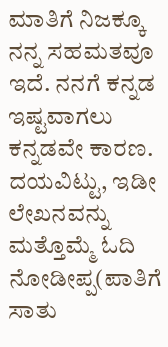ಮಾತಿಗೆ ನಿಜಕ್ಕೂ ನನ್ನ ಸಹಮತವೂ ಇದೆ. ನನಗೆ ಕನ್ನಡ ಇಷ್ಟವಾಗಲು ಕನ್ನಡವೇ ಕಾರಣ. ದಯವಿಟ್ಟು, ಇಡೀ ಲೇಖನವನ್ನು ಮತ್ತೊಮ್ಮೆ ಓದಿ ನೋಡೀಪ್ಪ(ಪಾತಿಗೆ ಸಾತು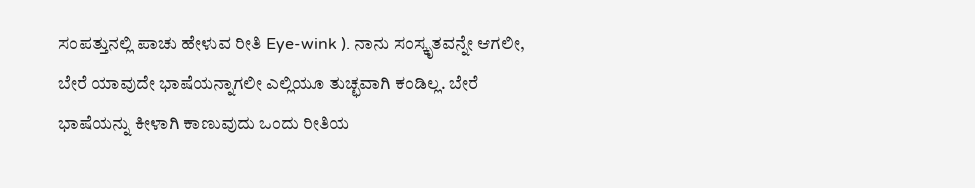ಸಂಪತ್ತುನಲ್ಲಿ ಪಾಚು ಹೇಳುವ ರೀತಿ Eye-wink ). ನಾನು ಸಂಸ್ಕೃತವನ್ನೇ ಆಗಲೀ, ಬೇರೆ ಯಾವುದೇ ಭಾಷೆಯನ್ನಾಗಲೀ ಎಲ್ಲಿಯೂ ತುಚ್ಛವಾಗಿ ಕಂಡಿಲ್ಲ. ಬೇರೆ ಭಾಷೆಯನ್ನು ಕೀಳಾಗಿ ಕಾಣುವುದು ಒಂದು ರೀತಿಯ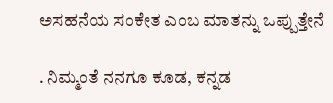ಅಸಹನೆಯ ಸಂಕೇತ ಎಂಬ ಮಾತನ್ನು ಒಪ್ಪುತ್ತೇನೆ

. ನಿಮ್ಮಂತೆ ನನಗೂ ಕೂಡ, ಕನ್ನಡ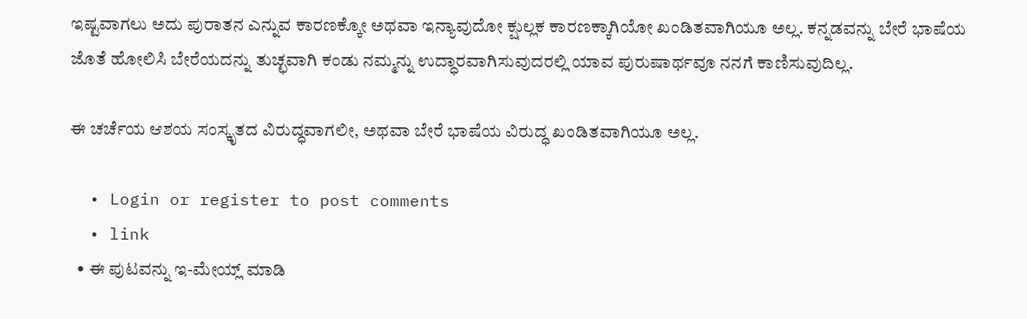ಇಷ್ಟವಾಗಲು ಅದು ಪುರಾತನ ಎನ್ನುವ ಕಾರಣಕ್ಕೋ ಅಥವಾ ಇನ್ಯಾವುದೋ ಕ್ಷುಲ್ಲಕ ಕಾರಣಕ್ಕಾಗಿಯೋ ಖಂಡಿತವಾಗಿಯೂ ಅಲ್ಲ. ಕನ್ನಡವನ್ನು ಬೇರೆ ಭಾಷೆಯ ಜೊತೆ ಹೋಲಿಸಿ ಬೇರೆಯದನ್ನು ತುಚ್ಛವಾಗಿ ಕಂಡು ನಮ್ಮನ್ನು ಉದ್ಧಾರವಾಗಿಸುವುದರಲ್ಲಿ ಯಾವ ಪುರುಷಾರ್ಥವೂ ನನಗೆ ಕಾಣಿಸುವುದಿಲ್ಲ.

ಈ ಚರ್ಚೆಯ ಆಶಯ ಸಂಸ್ಕೃತದ ವಿರುದ್ಧವಾಗಲೀ, ಅಥವಾ ಬೇರೆ ಭಾಷೆಯ ವಿರುದ್ಧ ಖಂಡಿತವಾಗಿಯೂ ಅಲ್ಲ.

  • Login or register to post comments
  • link
  • ಈ ಪುಟವನ್ನು ಇ-ಮೇಯ್ಲ್ ಮಾಡಿ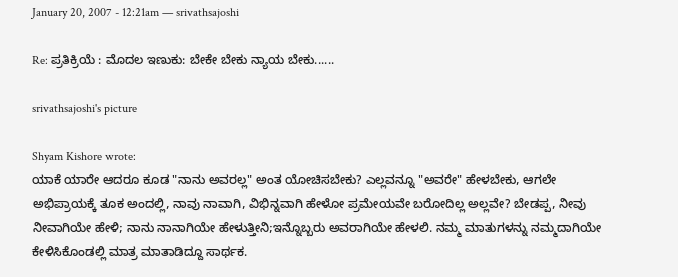January 20, 2007 - 12:21am — srivathsajoshi

Re: ಪ್ರತಿಕ್ರಿಯೆ : ಮೊದಲ ಇಣುಕು: ಬೇಕೇ ಬೇಕು ನ್ಯಾಯ ಬೇಕು......

srivathsajoshi's picture

Shyam Kishore wrote:
ಯಾಕೆ ಯಾರೇ ಆದರೂ ಕೂಡ "ನಾನು ಅವರಲ್ಲ" ಅಂತ ಯೋಚಿಸಬೇಕು? ಎಲ್ಲವನ್ನೂ "ಅವರೇ" ಹೇಳಬೇಕು, ಆಗಲೇ ಅಭಿಪ್ರಾಯಕ್ಕೆ ತೂಕ ಅಂದಲ್ಲಿ, ನಾವು ನಾವಾಗಿ, ವಿಭಿನ್ನವಾಗಿ ಹೇಳೋ ಪ್ರಮೇಯವೇ ಬರೋದಿಲ್ಲ ಅಲ್ಲವೇ? ಬೇಡಪ್ಪ, ನೀವು ನೀವಾಗಿಯೇ ಹೇಳಿ; ನಾನು ನಾನಾಗಿಯೇ ಹೇಳುತ್ತೀನಿ;ಇನ್ನೊಬ್ಬರು ಅವರಾಗಿಯೇ ಹೇಳಲಿ. ನಮ್ಮ ಮಾತುಗಳನ್ನು ನಮ್ಮದಾಗಿಯೇ ಕೇಳಿಸಿಕೊಂಡಲ್ಲಿ ಮಾತ್ರ ಮಾತಾಡಿದ್ದೂ ಸಾರ್ಥಕ.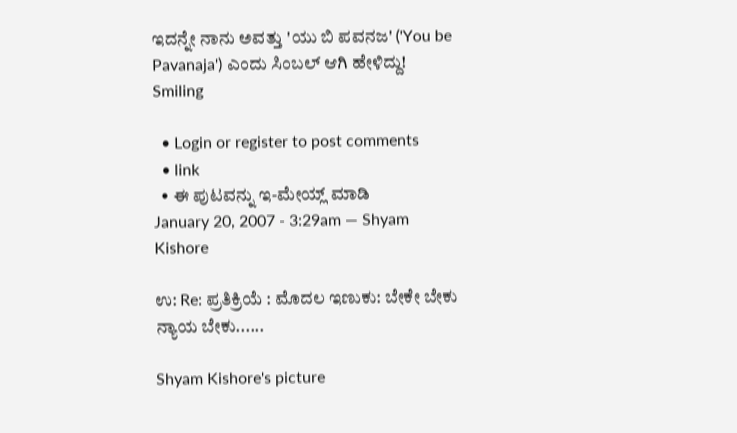ಇದನ್ನೇ ನಾನು ಅವತ್ತು 'ಯು ಬಿ ಪವನಜ' ('You be Pavanaja') ಎಂದು ಸಿಂಬಲ್ ಆಗಿ ಹೇಳಿದ್ದು! Smiling

  • Login or register to post comments
  • link
  • ಈ ಪುಟವನ್ನು ಇ-ಮೇಯ್ಲ್ ಮಾಡಿ
January 20, 2007 - 3:29am — Shyam Kishore

ಉ: Re: ಪ್ರತಿಕ್ರಿಯೆ : ಮೊದಲ ಇಣುಕು: ಬೇಕೇ ಬೇಕು ನ್ಯಾಯ ಬೇಕು......

Shyam Kishore's picture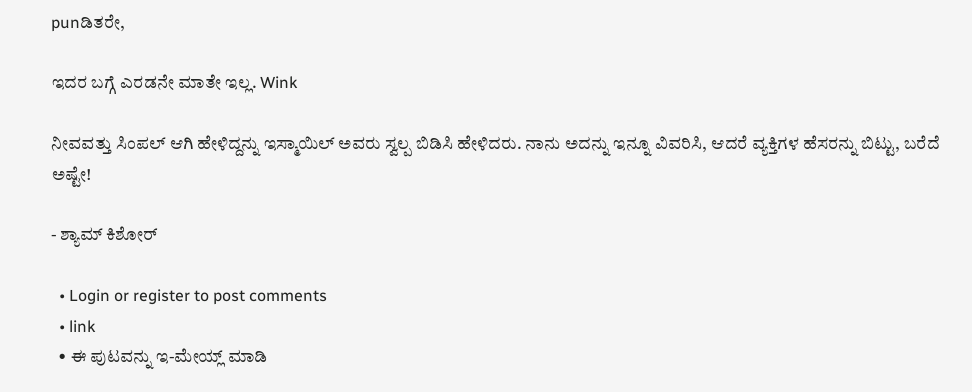punಡಿತರೇ,

ಇದರ ಬಗ್ಗೆ ಎರಡನೇ ಮಾತೇ ಇಲ್ಲ. Wink

ನೀವವತ್ತು ಸಿಂಪಲ್ ಆಗಿ ಹೇಳಿದ್ದನ್ನು ಇಸ್ಮಾಯಿಲ್ ಅವರು ಸ್ವಲ್ಪ ಬಿಡಿಸಿ ಹೇಳಿದರು. ನಾನು ಅದನ್ನು ಇನ್ನೂ ವಿವರಿಸಿ, ಆದರೆ ವ್ಯಕ್ತಿಗಳ ಹೆಸರನ್ನು ಬಿಟ್ಟು, ಬರೆದೆ ಅಷ್ಟೇ!

- ಶ್ಯಾಮ್ ಕಿಶೋರ್

  • Login or register to post comments
  • link
  • ಈ ಪುಟವನ್ನು ಇ-ಮೇಯ್ಲ್ ಮಾಡಿ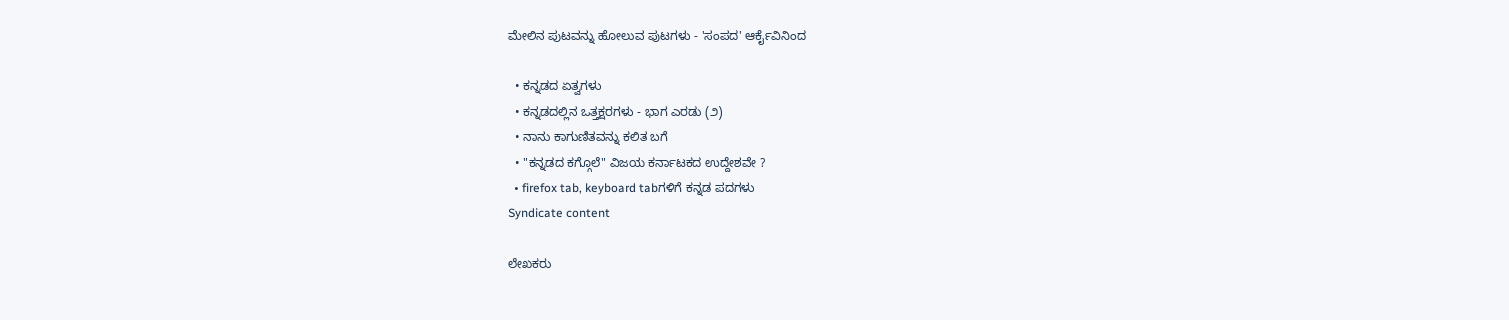ಮೇಲಿನ ಪುಟವನ್ನು ಹೋಲುವ ಪುಟಗಳು - 'ಸಂಪದ' ಆರ್ಕೈವಿನಿಂದ

  • ಕನ್ನಡದ ಏತ್ವಗಳು
  • ಕನ್ನಡದಲ್ಲಿನ ಒತ್ತಕ್ಷರಗಳು - ಭಾಗ ಎರಡು (೨)
  • ನಾನು ಕಾಗುಣಿತವನ್ನು ಕಲಿತ ಬಗೆ
  • "ಕನ್ನಡದ ಕಗ್ಗೊಲೆ" ವಿಜಯ ಕರ್ನಾಟಕದ ಉದ್ದೇಶವೇ ?
  • firefox tab, keyboard tabಗಳಿಗೆ ಕನ್ನಡ ಪದಗಳು
Syndicate content

ಲೇಖಕರು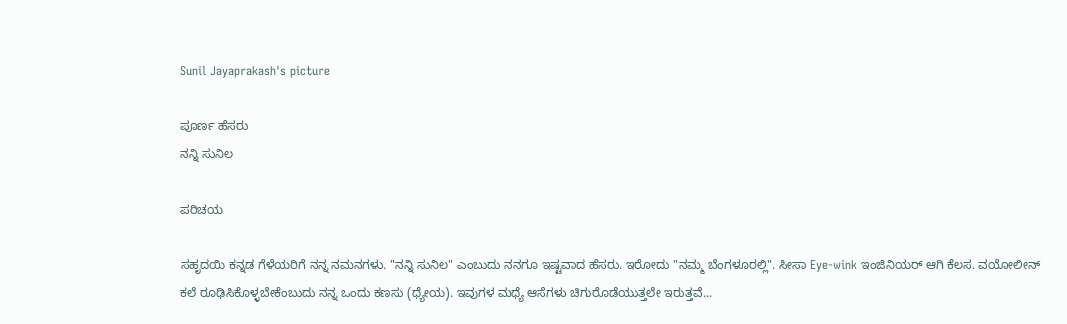Sunil Jayaprakash's picture

ಪೂರ್ಣ ಹೆಸರು
ನನ್ನಿ ಸುನಿಲ

ಪರಿಚಯ

ಸಹೃದಯಿ ಕನ್ನಡ ಗೆಳೆಯರಿಗೆ ನನ್ನ ನಮನಗಳು. "ನನ್ನಿ ಸುನಿಲ" ಎಂಬುದು ನನಗೂ ಇಷ್ಟವಾದ ಹೆಸರು. ಇರೋದು "ನಮ್ಮ ಬೆಂಗಳೂರಲ್ಲಿ". ಸೀಸಾ Eye-wink ಇಂಜಿನಿಯರ್ ಆಗಿ ಕೆಲಸ. ವಯೋಲೀನ್ ಕಲೆ ರೂಢಿಸಿಕೊಳ್ಳಬೇಕೆಂಬುದು ನನ್ನ ಒಂದು ಕಣಸು (ಧ್ಯೇಯ). ಇವುಗಳ ಮಧ್ಯೆ ಆಸೆಗಳು ಚಿಗುರೊಡೆಯುತ್ತಲೇ ಇರುತ್ತವೆ...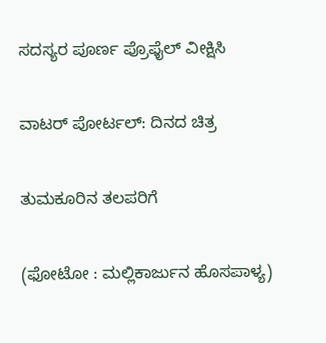ಸದಸ್ಯರ ಪೂರ್ಣ ಪ್ರೊಫೈಲ್ ವೀಕ್ಷಿಸಿ

ವಾಟರ್ ಪೋರ್ಟಲ್: ದಿನದ ಚಿತ್ರ

ತುಮಕೂರಿನ ತಲಪರಿಗೆ

(ಫೋಟೋ : ಮಲ್ಲಿಕಾರ್ಜುನ ಹೊಸಪಾಳ್ಯ)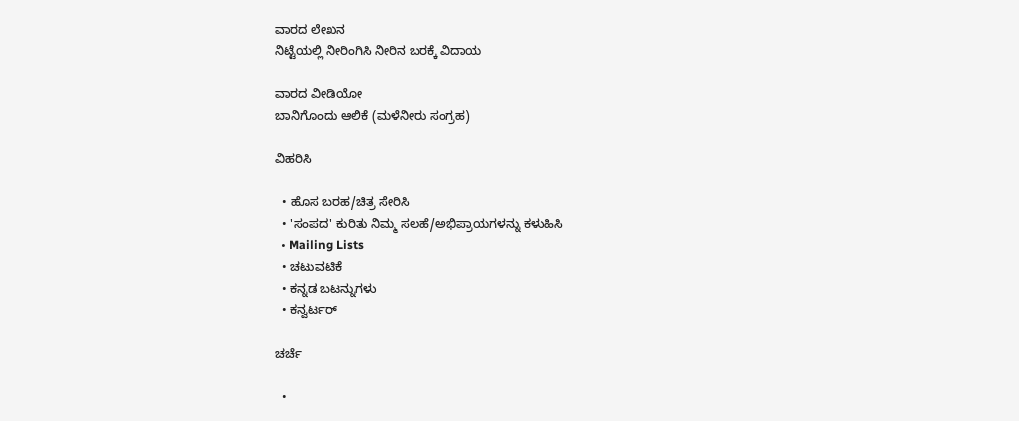ವಾರದ ಲೇಖನ
ನಿಟ್ಟೆಯಲ್ಲಿ ನೀರಿಂಗಿಸಿ ನೀರಿನ ಬರಕ್ಕೆ ವಿದಾಯ

ವಾರದ ವೀಡಿಯೋ
ಬಾನಿಗೊಂದು ಆಲಿಕೆ (ಮಳೆನೀರು ಸಂಗ್ರಹ)

ವಿಹರಿಸಿ

  • ಹೊಸ ಬರಹ/ಚಿತ್ರ ಸೇರಿಸಿ
  • 'ಸಂಪದ' ಕುರಿತು ನಿಮ್ಮ ಸಲಹೆ/ಅಭಿಪ್ರಾಯಗಳನ್ನು ಕಳುಹಿಸಿ
  • Mailing Lists
  • ಚಟುವಟಿಕೆ
  • ಕನ್ನಡ ಬಟನ್ನುಗಳು
  • ಕನ್ವರ್ಟರ್

ಚರ್ಚೆ

  •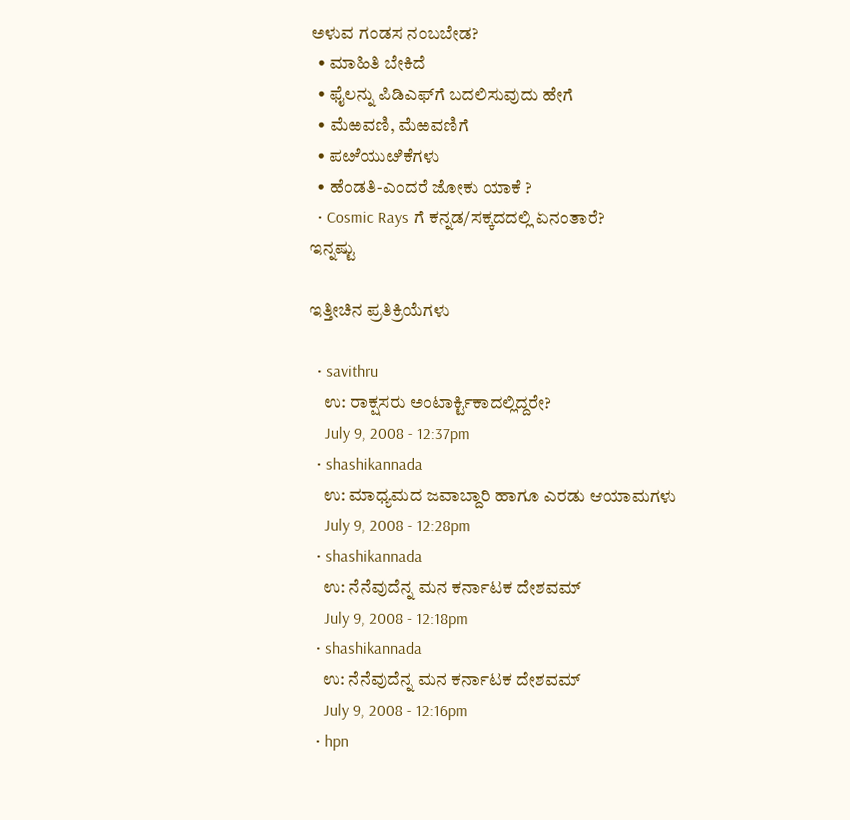ಅಳುವ ಗಂಡಸ ನಂಬಬೇಡ?
  • ಮಾಹಿತಿ ಬೇಕಿದೆ
  • ಫೈಲನ್ನು ಪಿಡಿಎಫ್‌ಗೆ ಬದಲಿಸುವುದು ಹೇಗೆ
  • ಮೆಱವಣಿ, ಮೆಱವಣಿಗೆ
  • ಪೞೆಯುೞಿಕೆಗಳು
  • ಹೆಂಡತಿ-ಎಂದರೆ ಜೋಕು ಯಾಕೆ ?
  • Cosmic Rays ಗೆ ಕನ್ನಡ/ಸಕ್ಕದದಲ್ಲಿ ಏನಂತಾರೆ?
ಇನ್ನಷ್ಟು

ಇತ್ತೀಚಿನ ಪ್ರತಿಕ್ರಿಯೆಗಳು

  • savithru
    ಉ: ರಾಕ್ಷಸರು ಅಂಟಾರ್ಕ್ಟಿಕಾದಲ್ಲಿದ್ದರೇ?
    July 9, 2008 - 12:37pm
  • shashikannada
    ಉ: ಮಾಧ್ಯಮದ ಜವಾಬ್ದಾರಿ ಹಾಗೂ ಎರಡು ಆಯಾಮಗಳು
    July 9, 2008 - 12:28pm
  • shashikannada
    ಉ: ನೆನೆವುದೆನ್ನ ಮನ ಕರ್ನಾಟಕ ದೇಶವಮ್
    July 9, 2008 - 12:18pm
  • shashikannada
    ಉ: ನೆನೆವುದೆನ್ನ ಮನ ಕರ್ನಾಟಕ ದೇಶವಮ್
    July 9, 2008 - 12:16pm
  • hpn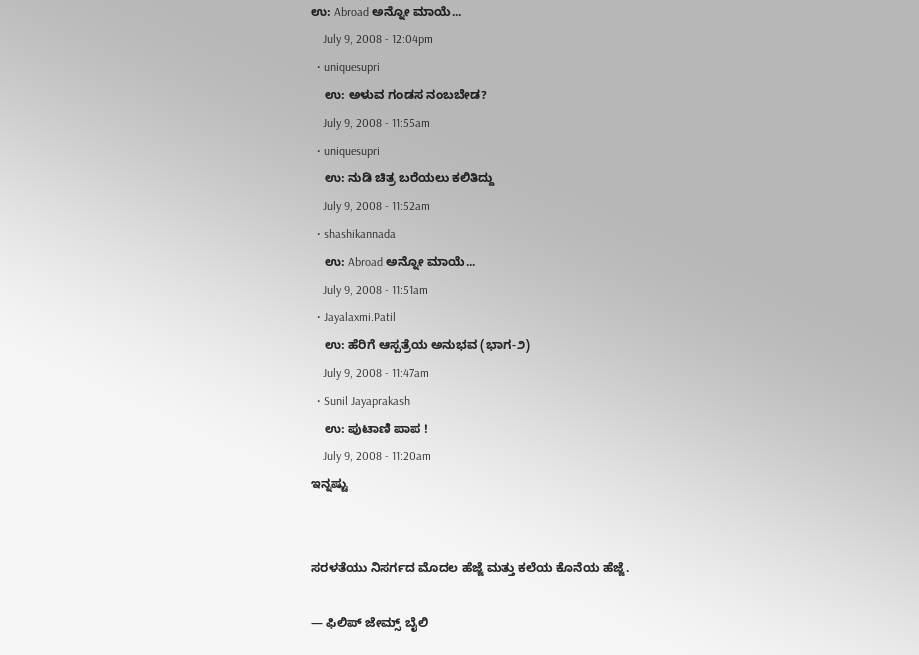ಉ: Abroad ಅನ್ನೋ ಮಾಯೆ...
    July 9, 2008 - 12:04pm
  • uniquesupri
    ಉ: ಅಳುವ ಗಂಡಸ ನಂಬಬೇಡ?
    July 9, 2008 - 11:55am
  • uniquesupri
    ಉ: ನುಡಿ ಚಿತ್ರ ಬರೆಯಲು ಕಲಿತಿದ್ದು
    July 9, 2008 - 11:52am
  • shashikannada
    ಉ: Abroad ಅನ್ನೋ ಮಾಯೆ...
    July 9, 2008 - 11:51am
  • Jayalaxmi.Patil
    ಉ: ಹೆರಿಗೆ ಆಸ್ಪತ್ರೆಯ ಅನುಭವ (ಭಾಗ-೨)
    July 9, 2008 - 11:47am
  • Sunil Jayaprakash
    ಉ: ಪುಟಾಣಿ ಪಾಪ !
    July 9, 2008 - 11:20am
ಇನ್ನಷ್ಟು


ಸರಳತೆಯು ನಿಸರ್ಗದ ಮೊದಲ ಹೆಜ್ಜೆ ಮತ್ತು ಕಲೆಯ ಕೊನೆಯ ಹೆಜ್ಜೆ.

— ಫಿಲಿಪ್ ಜೇಮ್ಸ್ ಬೈಲಿ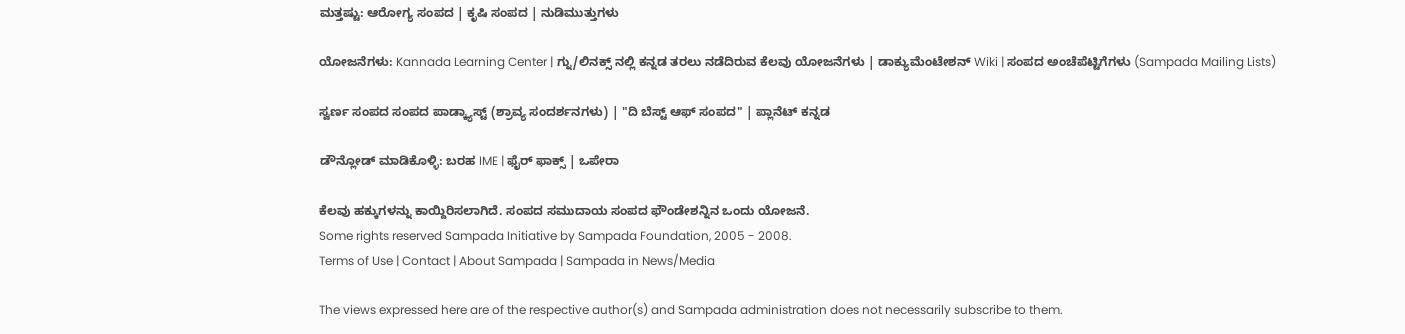ಮತ್ತಷ್ಟು: ಆರೋಗ್ಯ ಸಂಪದ | ಕೃಷಿ ಸಂಪದ | ನುಡಿಮುತ್ತುಗಳು

ಯೋಜನೆಗಳು: Kannada Learning Center | ಗ್ನು/ಲಿನಕ್ಸ್ ನಲ್ಲಿ ಕನ್ನಡ ತರಲು ನಡೆದಿರುವ ಕೆಲವು ಯೋಜನೆಗಳು | ಡಾಕ್ಯುಮೆಂಟೇಶನ್ Wiki | ಸಂಪದ ಅಂಚೆಪೆಟ್ಟಿಗೆಗಳು (Sampada Mailing Lists)

ಸ್ವರ್ಣ ಸಂಪದ ಸಂಪದ ಪಾಡ್ಕ್ಯಾಸ್ಟ್ (ಶ್ರಾವ್ಯ ಸಂದರ್ಶನಗಳು) | "ದಿ ಬೆಸ್ಟ್ ಆಫ್ ಸಂಪದ" | ಪ್ಲಾನೆಟ್ ಕನ್ನಡ

ಡೌನ್ಲೋಡ್ ಮಾಡಿಕೊಳ್ಳಿ: ಬರಹ IME | ಫೈರ್ ಫಾಕ್ಸ್ | ಒಪೇರಾ

ಕೆಲವು ಹಕ್ಕುಗಳನ್ನು ಕಾಯ್ದಿರಿಸಲಾಗಿದೆ. ಸಂಪದ ಸಮುದಾಯ ಸಂಪದ ಫೌಂಡೇಶನ್ನಿನ ಒಂದು ಯೋಜನೆ.
Some rights reserved Sampada Initiative by Sampada Foundation, 2005 - 2008.
Terms of Use | Contact | About Sampada | Sampada in News/Media

The views expressed here are of the respective author(s) and Sampada administration does not necessarily subscribe to them.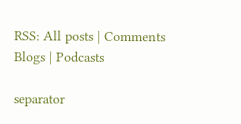RSS: All posts | Comments
Blogs | Podcasts

separator